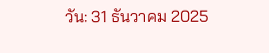วัน: 31 ธันวาคม 2025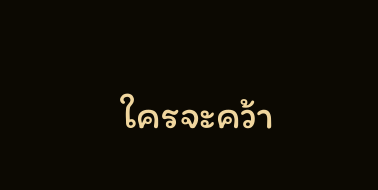ใครจะคว้า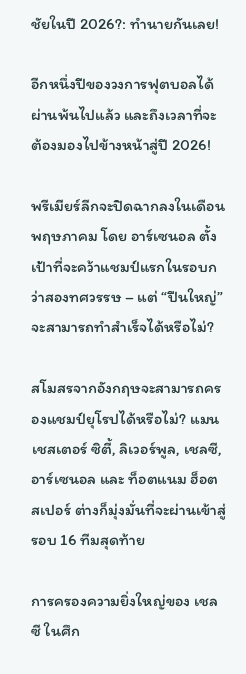ชัยในปี 2026?: ทำนายกันเลย!

อีกหนึ่งปีของวงการฟุตบอลได้ผ่านพ้นไปแล้ว และถึงเวลาที่จะต้องมองไปข้างหน้าสู่ปี 2026!

พรีเมียร์ลีกจะปิดฉากลงในเดือนพฤษภาคม โดย อาร์เซนอล ตั้งเป้าที่จะคว้าแชมป์แรกในรอบกว่าสองทศวรรษ – แต่ “ปืนใหญ่” จะสามารถทำสำเร็จได้หรือไม่?

สโมสรจากอังกฤษจะสามารถครองแชมป์ยุโรปได้หรือไม่? แมนเชสเตอร์ ซิตี้, ลิเวอร์พูล, เชลซี, อาร์เซนอล และ ท็อตแนม ฮ็อตสเปอร์ ต่างก็มุ่งมั่นที่จะผ่านเข้าสู่รอบ 16 ทีมสุดท้าย

การครองความยิ่งใหญ่ของ เชลซี ในศึก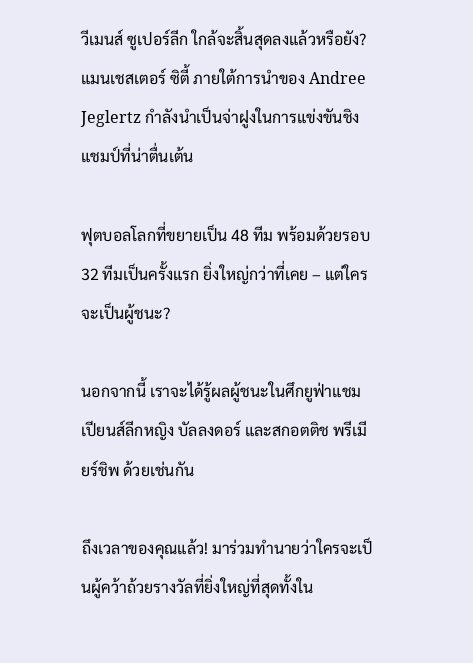วีเมนส์ ซูเปอร์ลีก ใกล้จะสิ้นสุดลงแล้วหรือยัง? แมนเชสเตอร์ ซิตี้ ภายใต้การนำของ Andree Jeglertz กำลังนำเป็นจ่าฝูงในการแข่งขันชิงแชมป์ที่น่าตื่นเต้น

ฟุตบอลโลกที่ขยายเป็น 48 ทีม พร้อมด้วยรอบ 32 ทีมเป็นครั้งแรก ยิ่งใหญ่กว่าที่เคย – แต่ใครจะเป็นผู้ชนะ?

นอกจากนี้ เราจะได้รู้ผลผู้ชนะในศึกยูฟ่าแชมเปียนส์ลีกหญิง บัลลงดอร์ และสกอตติช พรีเมียร์ชิพ ด้วยเช่นกัน

ถึงเวลาของคุณแล้ว! มาร่วมทำนายว่าใครจะเป็นผู้คว้าถ้วยรางวัลที่ยิ่งใหญ่ที่สุดทั้งใน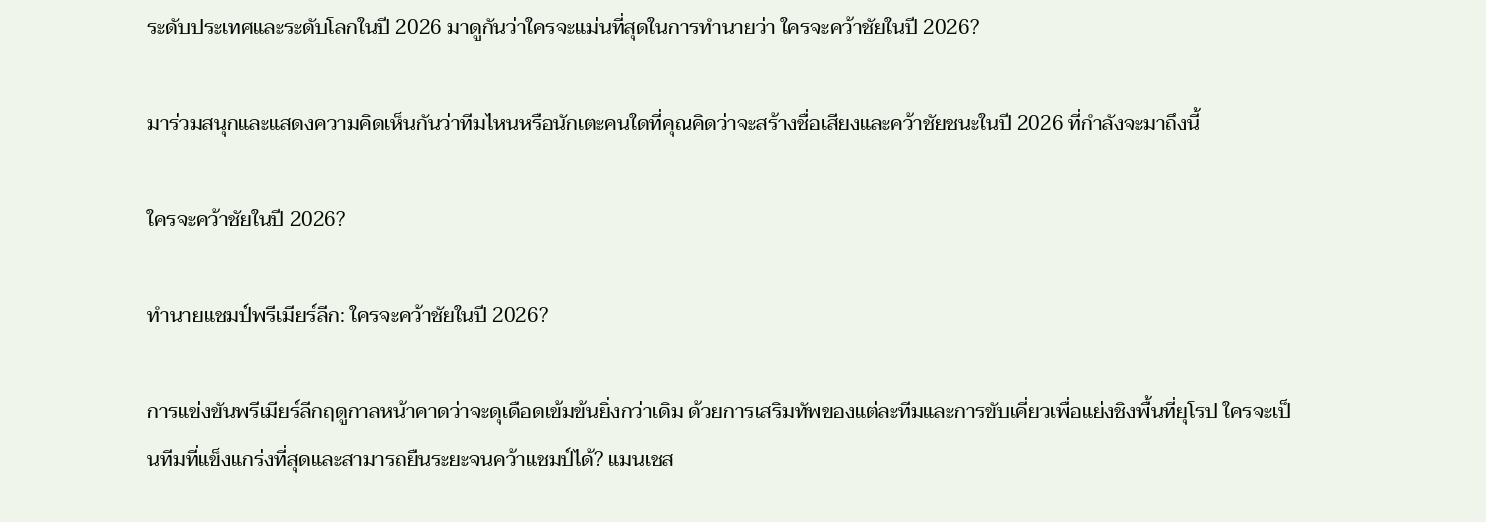ระดับประเทศและระดับโลกในปี 2026 มาดูกันว่าใครจะแม่นที่สุดในการทำนายว่า ใครจะคว้าชัยในปี 2026?

มาร่วมสนุกและแสดงความคิดเห็นกันว่าทีมไหนหรือนักเตะคนใดที่คุณคิดว่าจะสร้างชื่อเสียงและคว้าชัยชนะในปี 2026 ที่กำลังจะมาถึงนี้

ใครจะคว้าชัยในปี 2026?

ทำนายแชมป์พรีเมียร์ลีก: ใครจะคว้าชัยในปี 2026?

การแข่งขันพรีเมียร์ลีกฤดูกาลหน้าคาดว่าจะดุเดือดเข้มข้นยิ่งกว่าเดิม ด้วยการเสริมทัพของแต่ละทีมและการขับเคี่ยวเพื่อแย่งชิงพื้นที่ยุโรป ใครจะเป็นทีมที่แข็งแกร่งที่สุดและสามารถยืนระยะจนคว้าแชมป์ได้? แมนเชส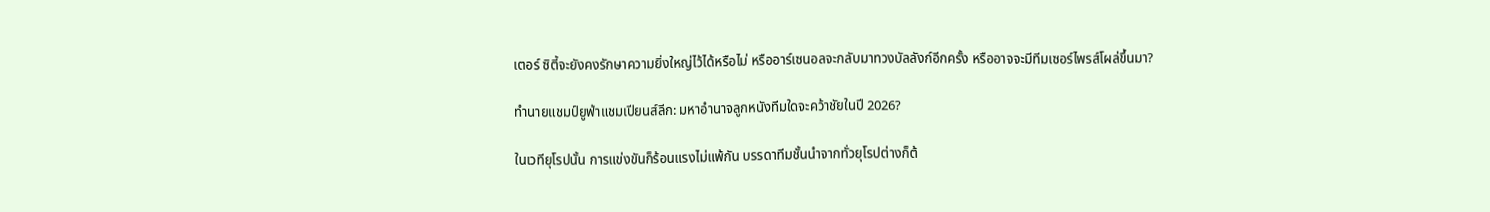เตอร์ ซิตี้จะยังคงรักษาความยิ่งใหญ่ไว้ได้หรือไม่ หรืออาร์เซนอลจะกลับมาทวงบัลลังก์อีกครั้ง หรืออาจจะมีทีมเซอร์ไพรส์โผล่ขึ้นมา?

ทำนายแชมป์ยูฟ่าแชมเปียนส์ลีก: มหาอำนาจลูกหนังทีมใดจะคว้าชัยในปี 2026?

ในเวทียุโรปนั้น การแข่งขันก็ร้อนแรงไม่แพ้กัน บรรดาทีมชั้นนำจากทั่วยุโรปต่างก็ต้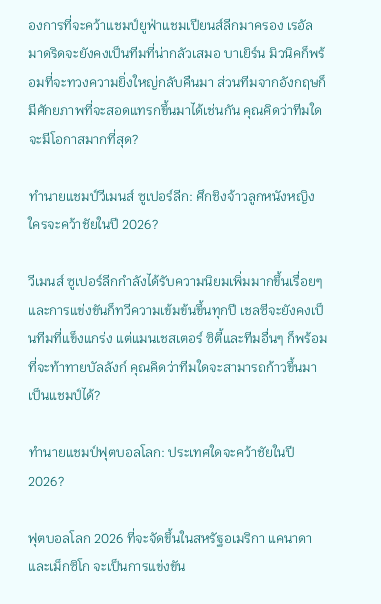องการที่จะคว้าแชมป์ยูฟ่าแชมเปียนส์ลีกมาครอง เรอัล มาดริดจะยังคงเป็นทีมที่น่ากลัวเสมอ บาเยิร์น มิวนิคก็พร้อมที่จะทวงความยิ่งใหญ่กลับคืนมา ส่วนทีมจากอังกฤษก็มีศักยภาพที่จะสอดแทรกขึ้นมาได้เช่นกัน คุณคิดว่าทีมใดจะมีโอกาสมากที่สุด?

ทำนายแชมป์วีเมนส์ ซูเปอร์ลีก: ศึกชิงจ้าวลูกหนังหญิง ใครจะคว้าชัยในปี 2026?

วีเมนส์ ซูเปอร์ลีกกำลังได้รับความนิยมเพิ่มมากขึ้นเรื่อยๆ และการแข่งขันก็ทวีความเข้มข้นขึ้นทุกปี เชลซีจะยังคงเป็นทีมที่แข็งแกร่ง แต่แมนเชสเตอร์ ซิตี้และทีมอื่นๆ ก็พร้อมที่จะท้าทายบัลลังก์ คุณคิดว่าทีมใดจะสามารถก้าวขึ้นมาเป็นแชมป์ได้?

ทำนายแชมป์ฟุตบอลโลก: ประเทศใดจะคว้าชัยในปี 2026?

ฟุตบอลโลก 2026 ที่จะจัดขึ้นในสหรัฐอเมริกา แคนาดา และเม็กซิโก จะเป็นการแข่งขัน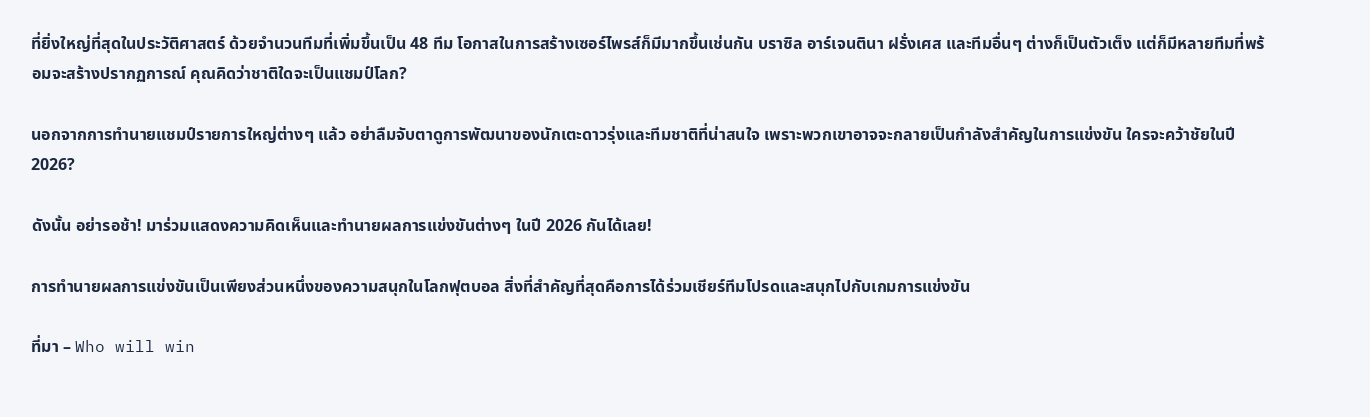ที่ยิ่งใหญ่ที่สุดในประวัติศาสตร์ ด้วยจำนวนทีมที่เพิ่มขึ้นเป็น 48 ทีม โอกาสในการสร้างเซอร์ไพรส์ก็มีมากขึ้นเช่นกัน บราซิล อาร์เจนตินา ฝรั่งเศส และทีมอื่นๆ ต่างก็เป็นตัวเต็ง แต่ก็มีหลายทีมที่พร้อมจะสร้างปรากฏการณ์ คุณคิดว่าชาติใดจะเป็นแชมป์โลก?

นอกจากการทำนายแชมป์รายการใหญ่ต่างๆ แล้ว อย่าลืมจับตาดูการพัฒนาของนักเตะดาวรุ่งและทีมชาติที่น่าสนใจ เพราะพวกเขาอาจจะกลายเป็นกำลังสำคัญในการแข่งขัน ใครจะคว้าชัยในปี 2026?

ดังนั้น อย่ารอช้า! มาร่วมแสดงความคิดเห็นและทำนายผลการแข่งขันต่างๆ ในปี 2026 กันได้เลย!

การทำนายผลการแข่งขันเป็นเพียงส่วนหนึ่งของความสนุกในโลกฟุตบอล สิ่งที่สำคัญที่สุดคือการได้ร่วมเชียร์ทีมโปรดและสนุกไปกับเกมการแข่งขัน

ที่มา – Who will win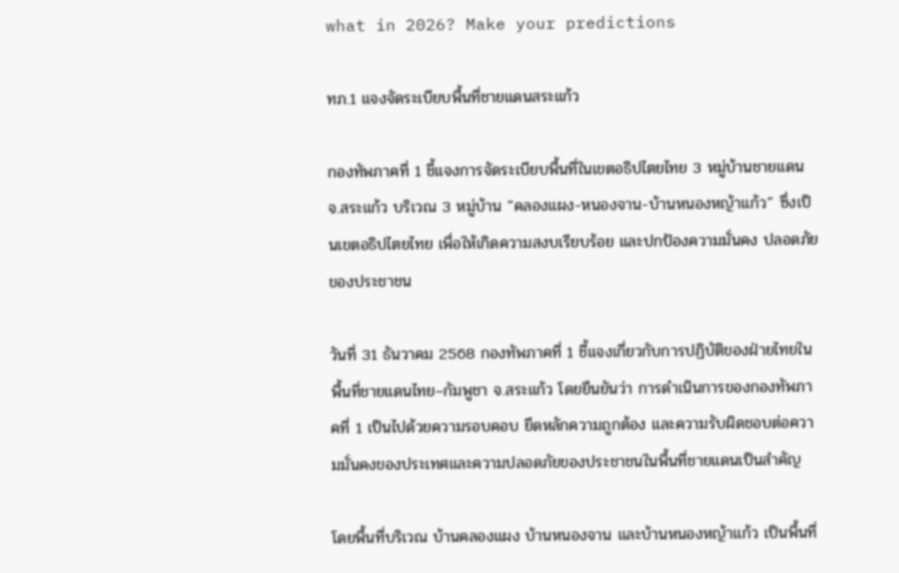what in 2026? Make your predictions

ทภ.1 แจงจัดระเบียบพื้นที่ชายแดนสระแก้ว

กองทัพภาคที่ 1 ชี้แจงการจัดระเบียบพื้นที่ในเขตอธิปไตยไทย 3 หมู่บ้านชายแดน จ.สระแก้ว บริเวณ 3 หมู่บ้าน “คลองแผง-หนองจาน-บ้านหนองหญ้าแก้ว” ซึ่งเป็นเขตอธิปไตยไทย เพื่อให้เกิดความสงบเรียบร้อย และปกป้องความมั่นคง ปลอดภัยของประชาชน

วันที่ 31 ธันวาคม 2568 กองทัพภาคที่ 1 ชี้แจงเกี่ยวกับการปฏิบัติของฝ่ายไทยในพื้นที่ชายแดนไทย–กัมพูชา จ.สระแก้ว โดยยืนยันว่า การดำเนินการของกองทัพภาคที่ 1 เป็นไปด้วยความรอบคอบ ยึดหลักความถูกต้อง และความรับผิดชอบต่อความมั่นคงของประเทศและความปลอดภัยของประชาชนในพื้นที่ชายแดนเป็นสำคัญ

โดยพื้นที่บริเวณ บ้านคลองแผง บ้านหนองจาน และบ้านหนองหญ้าแก้ว เป็นพื้นที่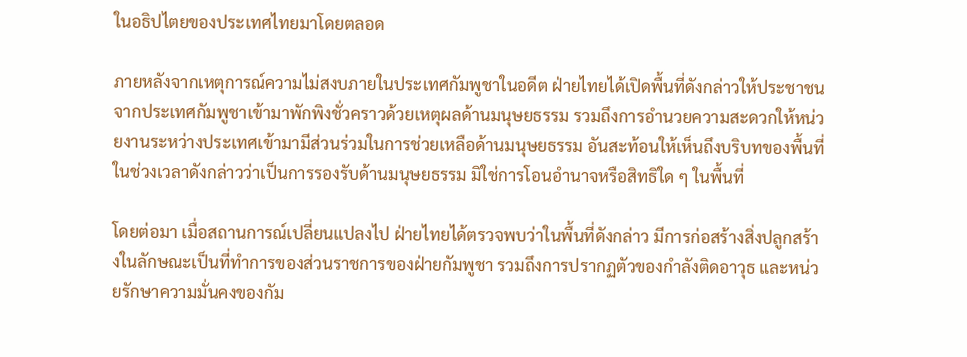ในอธิปไตยของประเทศไทยมาโดยตลอด

ภายหลังจากเหตุการณ์ความไม่สงบภายในประเทศกัมพูชาในอดีต ฝ่ายไทยได้เปิดพื้นที่ดังกล่าวให้ประชาชนจากประเทศกัมพูชาเข้ามาพักพิงชั่วคราวด้วยเหตุผลด้านมนุษยธรรม รวมถึงการอำนวยความสะดวกให้หน่วยงานระหว่างประเทศเข้ามามีส่วนร่วมในการช่วยเหลือด้านมนุษยธรรม อันสะท้อนให้เห็นถึงบริบทของพื้นที่ในช่วงเวลาดังกล่าวว่าเป็นการรองรับด้านมนุษยธรรม มิใช่การโอนอำนาจหรือสิทธิใด ๆ ในพื้นที่

โดยต่อมา เมื่อสถานการณ์เปลี่ยนแปลงไป ฝ่ายไทยได้ตรวจพบว่าในพื้นที่ดังกล่าว มีการก่อสร้างสิ่งปลูกสร้างในลักษณะเป็นที่ทำการของส่วนราชการของฝ่ายกัมพูชา รวมถึงการปรากฏตัวของกำลังติดอาวุธ และหน่วยรักษาความมั่นคงของกัม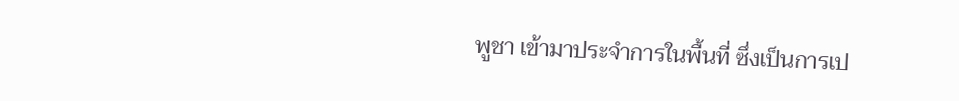พูชา เข้ามาประจำการในพื้นที่ ซึ่งเป็นการเป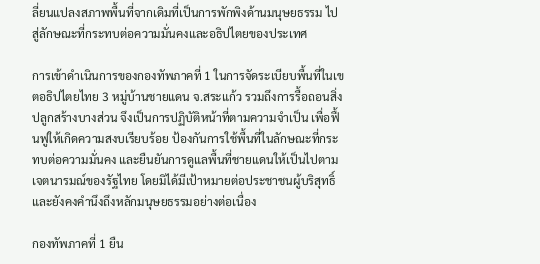ลี่ยนแปลงสภาพพื้นที่จากเดิมที่เป็นการพักพิงด้านมนุษยธรรม ไปสู่ลักษณะที่กระทบต่อความมั่นคงและอธิปไตยของประเทศ

การเข้าดำเนินการของกองทัพภาคที่ 1 ในการจัดระเบียบพื้นที่ในเขตอธิปไตยไทย 3 หมู่บ้านชายแดน จ.สระแก้ว รวมถึงการรื้อถอนสิ่งปลูกสร้างบางส่วน จึงเป็นการปฏิบัติหน้าที่ตามความจำเป็น เพื่อฟื้นฟูให้เกิดความสงบเรียบร้อย ป้องกันการใช้พื้นที่ในลักษณะที่กระทบต่อความมั่นคง และยืนยันการดูแลพื้นที่ชายแดนให้เป็นไปตามเจตนารมณ์ของรัฐไทย โดยมิได้มีเป้าหมายต่อประชาชนผู้บริสุทธิ์ และยังคงคำนึงถึงหลักมนุษยธรรมอย่างต่อเนื่อง

กองทัพภาคที่ 1 ยืน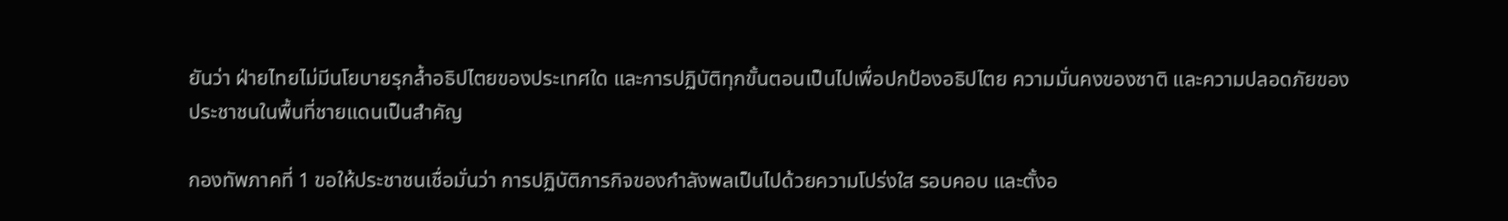ยันว่า ฝ่ายไทยไม่มีนโยบายรุกล้ำอธิปไตยของประเทศใด และการปฏิบัติทุกขั้นตอนเป็นไปเพื่อปกป้องอธิปไตย ความมั่นคงของชาติ และความปลอดภัยของประชาชนในพื้นที่ชายแดนเป็นสำคัญ

กองทัพภาคที่ 1 ขอให้ประชาชนเชื่อมั่นว่า การปฏิบัติภารกิจของกำลังพลเป็นไปด้วยความโปร่งใส รอบคอบ และตั้งอ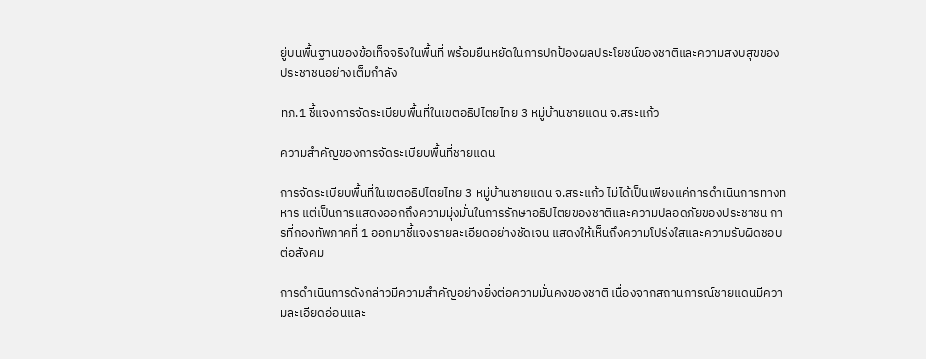ยู่บนพื้นฐานของข้อเท็จจริงในพื้นที่ พร้อมยืนหยัดในการปกป้องผลประโยชน์ของชาติและความสงบสุขของประชาชนอย่างเต็มกำลัง

ทภ.1 ชี้แจงการจัดระเบียบพื้นที่ในเขตอธิปไตยไทย 3 หมู่บ้านชายแดน จ.สระแก้ว

ความสำคัญของการจัดระเบียบพื้นที่ชายแดน

การจัดระเบียบพื้นที่ในเขตอธิปไตยไทย 3 หมู่บ้านชายแดน จ.สระแก้ว ไม่ได้เป็นเพียงแค่การดำเนินการทางทหาร แต่เป็นการแสดงออกถึงความมุ่งมั่นในการรักษาอธิปไตยของชาติและความปลอดภัยของประชาชน การที่กองทัพภาคที่ 1 ออกมาชี้แจงรายละเอียดอย่างชัดเจน แสดงให้เห็นถึงความโปร่งใสและความรับผิดชอบต่อสังคม

การดำเนินการดังกล่าวมีความสำคัญอย่างยิ่งต่อความมั่นคงของชาติ เนื่องจากสถานการณ์ชายแดนมีความละเอียดอ่อนและ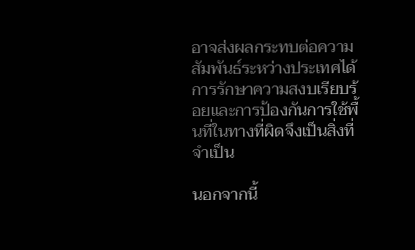อาจส่งผลกระทบต่อความสัมพันธ์ระหว่างประเทศได้ การรักษาความสงบเรียบร้อยและการป้องกันการใช้พื้นที่ในทางที่ผิดจึงเป็นสิ่งที่จำเป็น

นอกจากนี้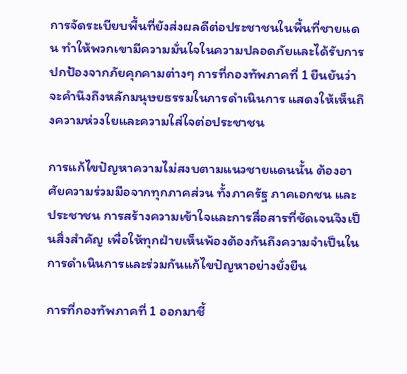การจัดระเบียบพื้นที่ยังส่งผลดีต่อประชาชนในพื้นที่ชายแดน ทำให้พวกเขามีความมั่นใจในความปลอดภัยและได้รับการปกป้องจากภัยคุกคามต่างๆ การที่กองทัพภาคที่ 1 ยืนยันว่าจะคำนึงถึงหลักมนุษยธรรมในการดำเนินการ แสดงให้เห็นถึงความห่วงใยและความใส่ใจต่อประชาชน

การแก้ไขปัญหาความไม่สงบตามแนวชายแดนนั้น ต้องอาศัยความร่วมมือจากทุกภาคส่วน ทั้งภาครัฐ ภาคเอกชน และประชาชน การสร้างความเข้าใจและการสื่อสารที่ชัดเจนจึงเป็นสิ่งสำคัญ เพื่อให้ทุกฝ่ายเห็นพ้องต้องกันถึงความจำเป็นในการดำเนินการและร่วมกันแก้ไขปัญหาอย่างยั่งยืน

การที่กองทัพภาคที่ 1 ออกมาชี้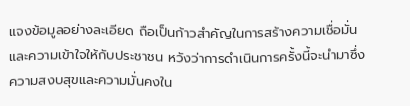แจงข้อมูลอย่างละเอียด ถือเป็นก้าวสำคัญในการสร้างความเชื่อมั่นและความเข้าใจให้กับประชาชน หวังว่าการดำเนินการครั้งนี้จะนำมาซึ่งความสงบสุขและความมั่นคงใน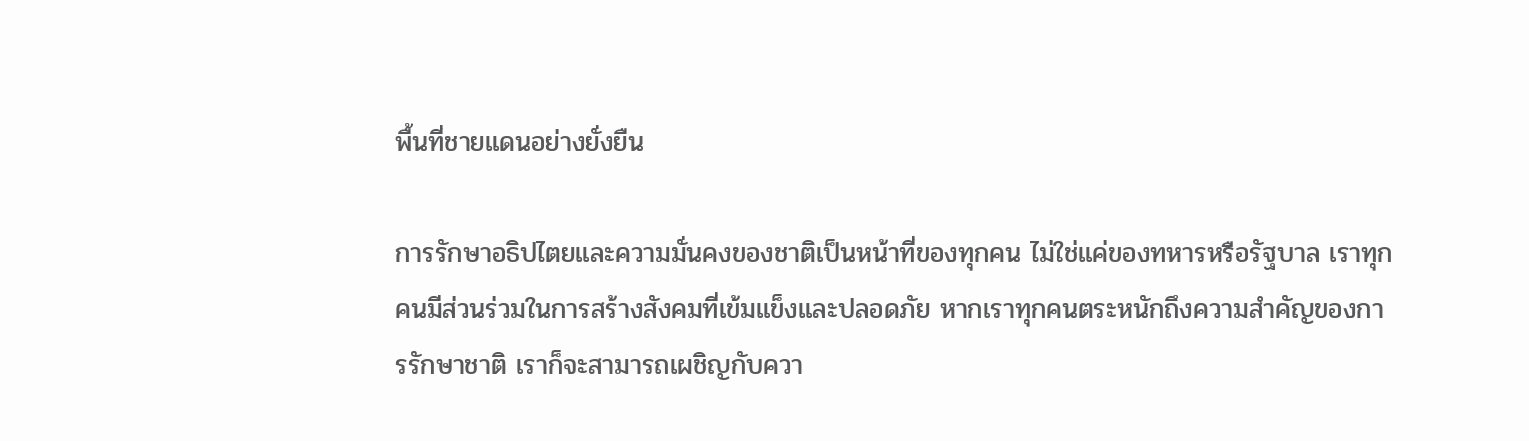พื้นที่ชายแดนอย่างยั่งยืน

การรักษาอธิปไตยและความมั่นคงของชาติเป็นหน้าที่ของทุกคน ไม่ใช่แค่ของทหารหรือรัฐบาล เราทุกคนมีส่วนร่วมในการสร้างสังคมที่เข้มแข็งและปลอดภัย หากเราทุกคนตระหนักถึงความสำคัญของการรักษาชาติ เราก็จะสามารถเผชิญกับควา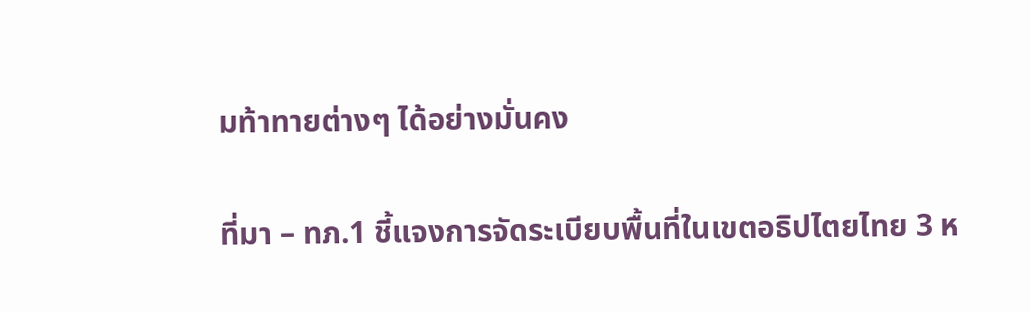มท้าทายต่างๆ ได้อย่างมั่นคง

ที่มา – ทภ.1 ชี้แจงการจัดระเบียบพื้นที่ในเขตอธิปไตยไทย 3 ห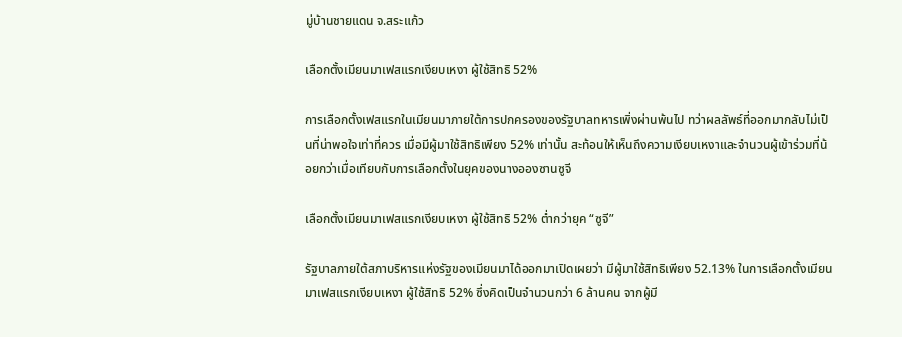มู่บ้านชายแดน จ.สระแก้ว

เลือกตั้งเมียนมาเฟสแรกเงียบเหงา ผู้ใช้สิทธิ 52%

การเลือกตั้งเฟสแรกในเมียนมาภายใต้การปกครองของรัฐบาลทหารเพิ่งผ่านพ้นไป ทว่าผลลัพธ์ที่ออกมากลับไม่เป็นที่น่าพอใจเท่าที่ควร เมื่อมีผู้มาใช้สิทธิเพียง 52% เท่านั้น สะท้อนให้เห็นถึงความเงียบเหงาและจำนวนผู้เข้าร่วมที่น้อยกว่าเมื่อเทียบกับการเลือกตั้งในยุคของนางอองซานซูจี

เลือกตั้งเมียนมาเฟสแรกเงียบเหงา ผู้ใช้สิทธิ 52% ต่ำกว่ายุค “ซูจี”

รัฐบาลภายใต้สภาบริหารแห่งรัฐของเมียนมาได้ออกมาเปิดเผยว่า มีผู้มาใช้สิทธิเพียง 52.13% ในการเลือกตั้งเมียนมาเฟสแรกเงียบเหงา ผู้ใช้สิทธิ 52% ซึ่งคิดเป็นจำนวนกว่า 6 ล้านคน จากผู้มี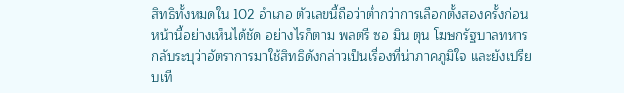สิทธิทั้งหมดใน 102 อำเภอ ตัวเลขนี้ถือว่าต่ำกว่าการเลือกตั้งสองครั้งก่อนหน้านี้อย่างเห็นได้ชัด อย่างไรก็ตาม พลตรี ซอ มิน ตุน โฆษกรัฐบาลทหาร กลับระบุว่าอัตราการมาใช้สิทธิดังกล่าวเป็นเรื่องที่น่าภาคภูมิใจ และยังเปรียบเที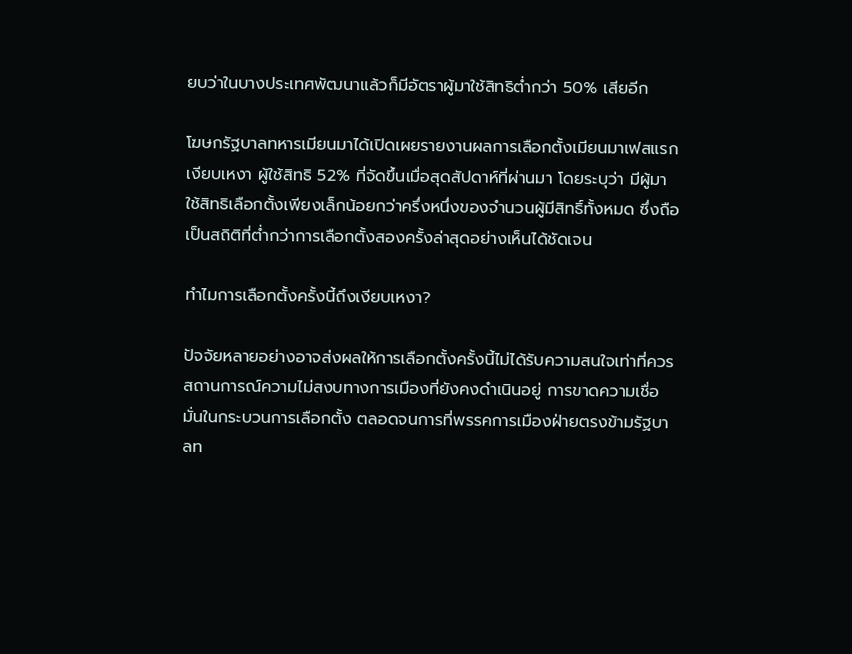ยบว่าในบางประเทศพัฒนาแล้วก็มีอัตราผู้มาใช้สิทธิต่ำกว่า 50% เสียอีก

โฆษกรัฐบาลทหารเมียนมาได้เปิดเผยรายงานผลการเลือกตั้งเมียนมาเฟสแรกเงียบเหงา ผู้ใช้สิทธิ 52% ที่จัดขึ้นเมื่อสุดสัปดาห์ที่ผ่านมา โดยระบุว่า มีผู้มาใช้สิทธิเลือกตั้งเพียงเล็กน้อยกว่าครึ่งหนึ่งของจำนวนผู้มีสิทธิ์ทั้งหมด ซึ่งถือเป็นสถิติที่ต่ำกว่าการเลือกตั้งสองครั้งล่าสุดอย่างเห็นได้ชัดเจน

ทำไมการเลือกตั้งครั้งนี้ถึงเงียบเหงา?

ปัจจัยหลายอย่างอาจส่งผลให้การเลือกตั้งครั้งนี้ไม่ได้รับความสนใจเท่าที่ควร สถานการณ์ความไม่สงบทางการเมืองที่ยังคงดำเนินอยู่ การขาดความเชื่อมั่นในกระบวนการเลือกตั้ง ตลอดจนการที่พรรคการเมืองฝ่ายตรงข้ามรัฐบาลท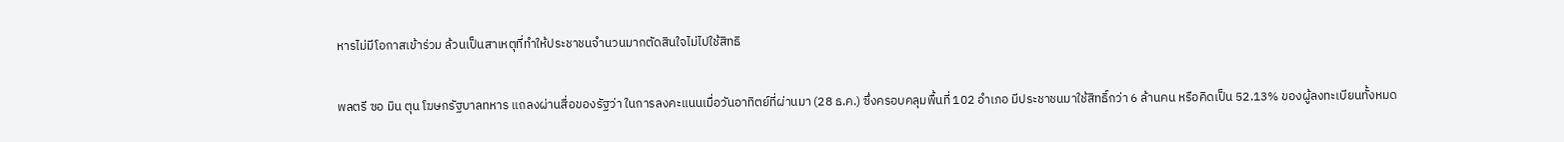หารไม่มีโอกาสเข้าร่วม ล้วนเป็นสาเหตุที่ทำให้ประชาชนจำนวนมากตัดสินใจไม่ไปใช้สิทธิ

พลตรี ซอ มิน ตุน โฆษกรัฐบาลทหาร แถลงผ่านสื่อของรัฐว่า ในการลงคะแนนเมื่อวันอาทิตย์ที่ผ่านมา (28 ธ.ค.) ซึ่งครอบคลุมพื้นที่ 102 อำเภอ มีประชาชนมาใช้สิทธิ์กว่า 6 ล้านคน หรือคิดเป็น 52.13% ของผู้ลงทะเบียนทั้งหมด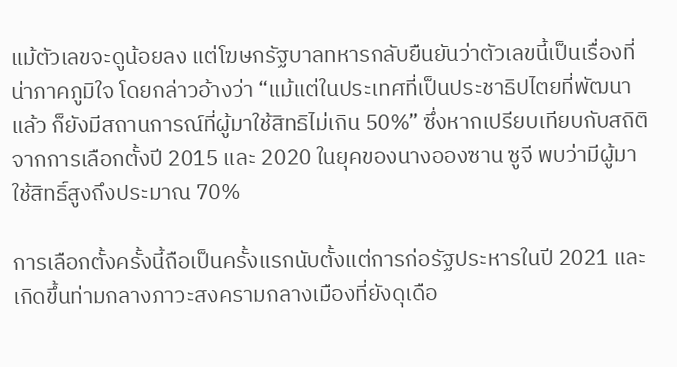แม้ตัวเลขจะดูน้อยลง แต่โฆษกรัฐบาลทหารกลับยืนยันว่าตัวเลขนี้เป็นเรื่องที่น่าภาคภูมิใจ โดยกล่าวอ้างว่า “แม้แต่ในประเทศที่เป็นประชาธิปไตยที่พัฒนาแล้ว ก็ยังมีสถานการณ์ที่ผู้มาใช้สิทธิไม่เกิน 50%” ซึ่งหากเปรียบเทียบกับสถิติจากการเลือกตั้งปี 2015 และ 2020 ในยุคของนางอองซาน ซูจี พบว่ามีผู้มาใช้สิทธิ์สูงถึงประมาณ 70%

การเลือกตั้งครั้งนี้ถือเป็นครั้งแรกนับตั้งแต่การก่อรัฐประหารในปี 2021 และเกิดขึ้นท่ามกลางภาวะสงครามกลางเมืองที่ยังดุเดือ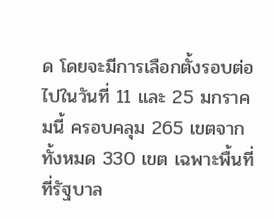ด โดยจะมีการเลือกตั้งรอบต่อไปในวันที่ 11 และ 25 มกราคมนี้ ครอบคลุม 265 เขตจากทั้งหมด 330 เขต เฉพาะพื้นที่ที่รัฐบาล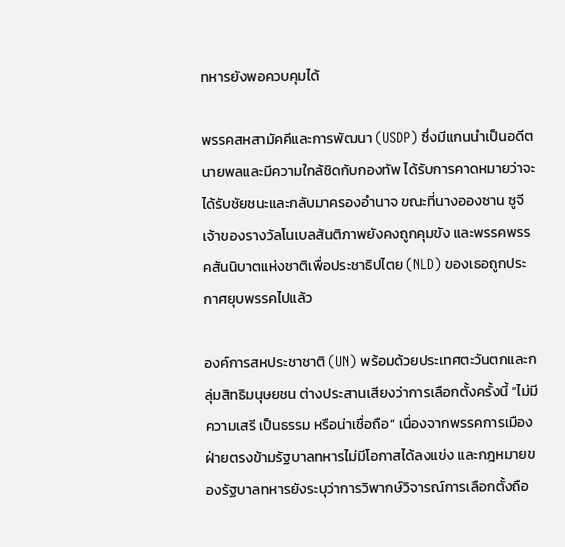ทหารยังพอควบคุมได้

พรรคสหสามัคคีและการพัฒนา (USDP) ซึ่งมีแกนนำเป็นอดีตนายพลและมีความใกล้ชิดกับกองทัพ ได้รับการคาดหมายว่าจะได้รับชัยชนะและกลับมาครองอำนาจ ขณะที่นางอองซาน ซูจี เจ้าของรางวัลโนเบลสันติภาพยังคงถูกคุมขัง และพรรคพรรคสันนิบาตแห่งชาติเพื่อประชาธิปไตย (NLD) ของเธอถูกประกาศยุบพรรคไปแล้ว

องค์การสหประชาชาติ (UN) พร้อมด้วยประเทศตะวันตกและกลุ่มสิทธิมนุษยชน ต่างประสานเสียงว่าการเลือกตั้งครั้งนี้ “ไม่มีความเสรี เป็นธรรม หรือน่าเชื่อถือ” เนื่องจากพรรคการเมืองฝ่ายตรงข้ามรัฐบาลทหารไม่มีโอกาสได้ลงแข่ง และกฎหมายของรัฐบาลทหารยังระบุว่าการวิพากษ์วิจารณ์การเลือกตั้งถือ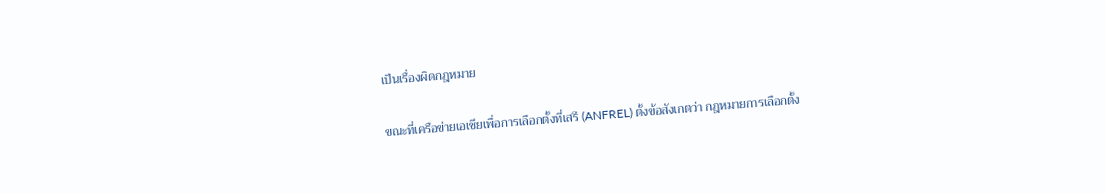เป็นเรื่องผิดกฎหมาย

ขณะที่เครือข่ายเอเชียเพื่อการเลือกตั้งที่เสรี (ANFREL) ตั้งข้อสังเกตว่า กฎหมายการเลือกตั้ง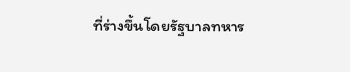ที่ร่างขึ้นโดยรัฐบาลทหาร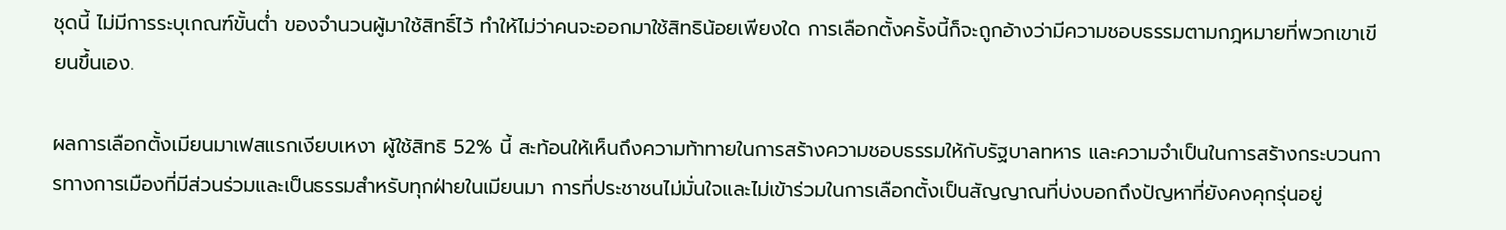ชุดนี้ ไม่มีการระบุเกณฑ์ขั้นต่ำ ของจำนวนผู้มาใช้สิทธิ์ไว้ ทำให้ไม่ว่าคนจะออกมาใช้สิทธิน้อยเพียงใด การเลือกตั้งครั้งนี้ก็จะถูกอ้างว่ามีความชอบธรรมตามกฎหมายที่พวกเขาเขียนขึ้นเอง.

ผลการเลือกตั้งเมียนมาเฟสแรกเงียบเหงา ผู้ใช้สิทธิ 52% นี้ สะท้อนให้เห็นถึงความท้าทายในการสร้างความชอบธรรมให้กับรัฐบาลทหาร และความจำเป็นในการสร้างกระบวนการทางการเมืองที่มีส่วนร่วมและเป็นธรรมสำหรับทุกฝ่ายในเมียนมา การที่ประชาชนไม่มั่นใจและไม่เข้าร่วมในการเลือกตั้งเป็นสัญญาณที่บ่งบอกถึงปัญหาที่ยังคงคุกรุ่นอยู่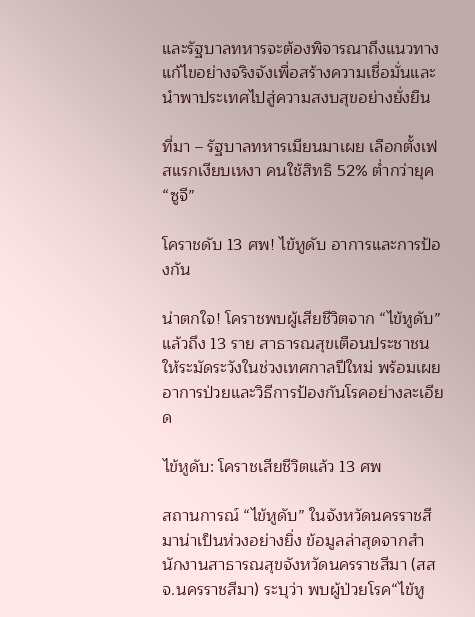และรัฐบาลทหารจะต้องพิจารณาถึงแนวทางแก้ไขอย่างจริงจังเพื่อสร้างความเชื่อมั่นและนำพาประเทศไปสู่ความสงบสุขอย่างยั่งยืน

ที่มา – รัฐบาลทหารเมียนมาเผย เลือกตั้งเฟสแรกเงียบเหงา คนใช้สิทธิ 52% ต่ำกว่ายุค “ซูจี”

โคราชดับ 13 ศพ! ไข้หูดับ อาการและการป้องกัน

น่าตกใจ! โคราชพบผู้เสียชีวิตจาก “ไข้หูดับ” แล้วถึง 13 ราย สาธารณสุขเตือนประชาชนให้ระมัดระวังในช่วงเทศกาลปีใหม่ พร้อมเผยอาการป่วยและวิธีการป้องกันโรคอย่างละเอียด

ไข้หูดับ: โคราชเสียชีวิตแล้ว 13 ศพ

สถานการณ์ “ไข้หูดับ” ในจังหวัดนครราชสีมาน่าเป็นห่วงอย่างยิ่ง ข้อมูลล่าสุดจากสำนักงานสาธารณสุขจังหวัดนครราชสีมา (สสจ.นครราชสีมา) ระบุว่า พบผู้ป่วยโรค“ไข้หู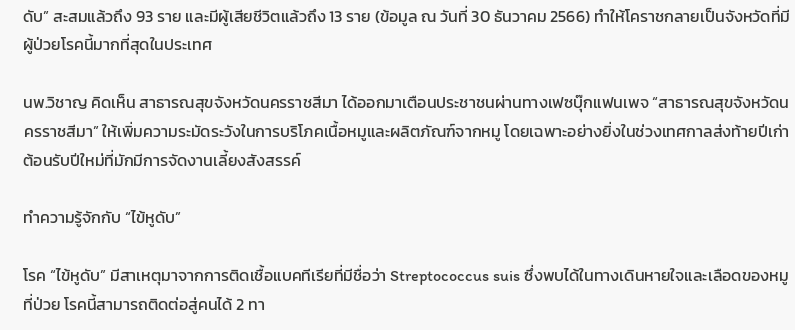ดับ” สะสมแล้วถึง 93 ราย และมีผู้เสียชีวิตแล้วถึง 13 ราย (ข้อมูล ณ วันที่ 30 ธันวาคม 2566) ทำให้โคราชกลายเป็นจังหวัดที่มีผู้ป่วยโรคนี้มากที่สุดในประเทศ

นพ.วิชาญ คิดเห็น สาธารณสุขจังหวัดนครราชสีมา ได้ออกมาเตือนประชาชนผ่านทางเฟซบุ๊กแฟนเพจ “สาธารณสุขจังหวัดนครราชสีมา” ให้เพิ่มความระมัดระวังในการบริโภคเนื้อหมูและผลิตภัณฑ์จากหมู โดยเฉพาะอย่างยิ่งในช่วงเทศกาลส่งท้ายปีเก่าต้อนรับปีใหม่ที่มักมีการจัดงานเลี้ยงสังสรรค์

ทำความรู้จักกับ “ไข้หูดับ”

โรค “ไข้หูดับ” มีสาเหตุมาจากการติดเชื้อแบคทีเรียที่มีชื่อว่า Streptococcus suis ซึ่งพบได้ในทางเดินหายใจและเลือดของหมูที่ป่วย โรคนี้สามารถติดต่อสู่คนได้ 2 ทา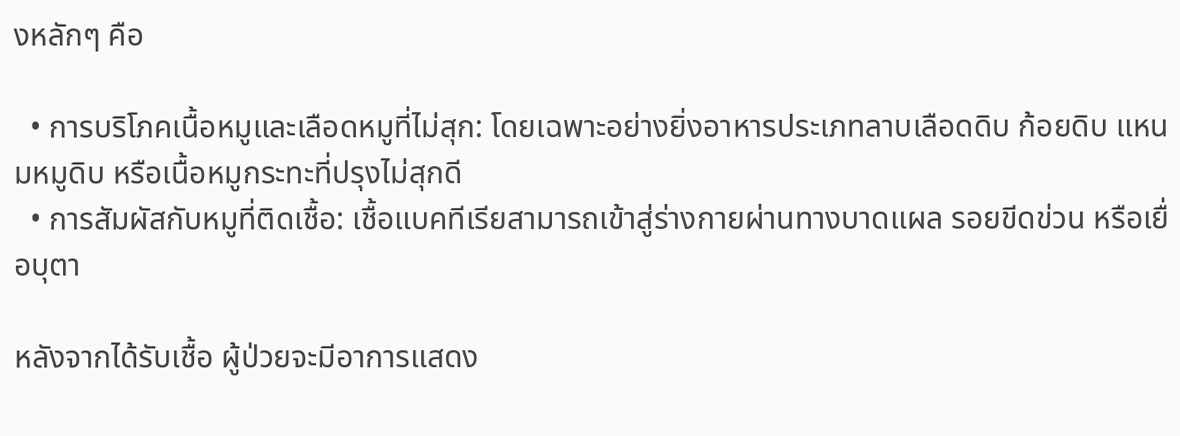งหลักๆ คือ

  • การบริโภคเนื้อหมูและเลือดหมูที่ไม่สุก: โดยเฉพาะอย่างยิ่งอาหารประเภทลาบเลือดดิบ ก้อยดิบ แหนมหมูดิบ หรือเนื้อหมูกระทะที่ปรุงไม่สุกดี
  • การสัมผัสกับหมูที่ติดเชื้อ: เชื้อแบคทีเรียสามารถเข้าสู่ร่างกายผ่านทางบาดแผล รอยขีดข่วน หรือเยื่อบุตา

หลังจากได้รับเชื้อ ผู้ป่วยจะมีอาการแสดง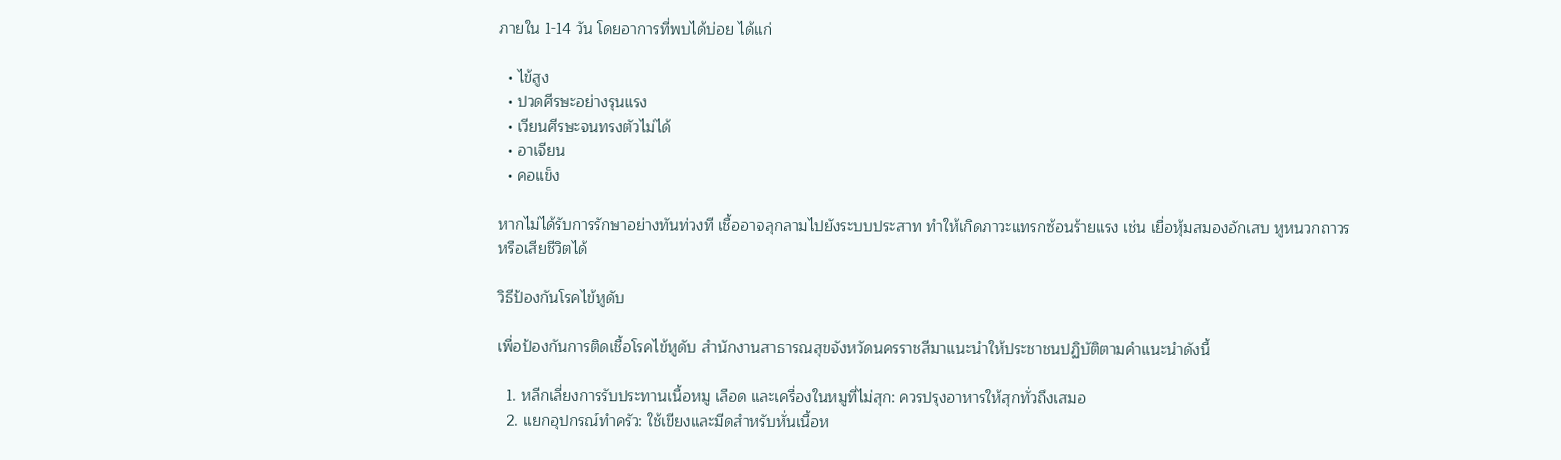ภายใน 1-14 วัน โดยอาการที่พบได้บ่อย ได้แก่

  • ไข้สูง
  • ปวดศีรษะอย่างรุนแรง
  • เวียนศีรษะจนทรงตัวไม่ได้
  • อาเจียน
  • คอแข็ง

หากไม่ได้รับการรักษาอย่างทันท่วงที เชื้ออาจลุกลามไปยังระบบประสาท ทำให้เกิดภาวะแทรกซ้อนร้ายแรง เช่น เยื่อหุ้มสมองอักเสบ หูหนวกถาวร หรือเสียชีวิตได้

วิธีป้องกันโรคไข้หูดับ

เพื่อป้องกันการติดเชื้อโรคไข้หูดับ สำนักงานสาธารณสุขจังหวัดนครราชสีมาแนะนำให้ประชาชนปฏิบัติตามคำแนะนำดังนี้

  1. หลีกเลี่ยงการรับประทานเนื้อหมู เลือด และเครื่องในหมูที่ไม่สุก: ควรปรุงอาหารให้สุกทั่วถึงเสมอ
  2. แยกอุปกรณ์ทำครัว: ใช้เขียงและมีดสำหรับหั่นเนื้อห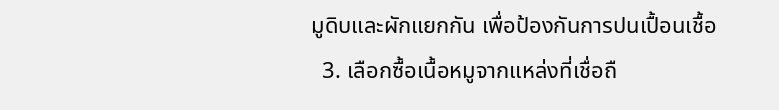มูดิบและผักแยกกัน เพื่อป้องกันการปนเปื้อนเชื้อ
  3. เลือกซื้อเนื้อหมูจากแหล่งที่เชื่อถื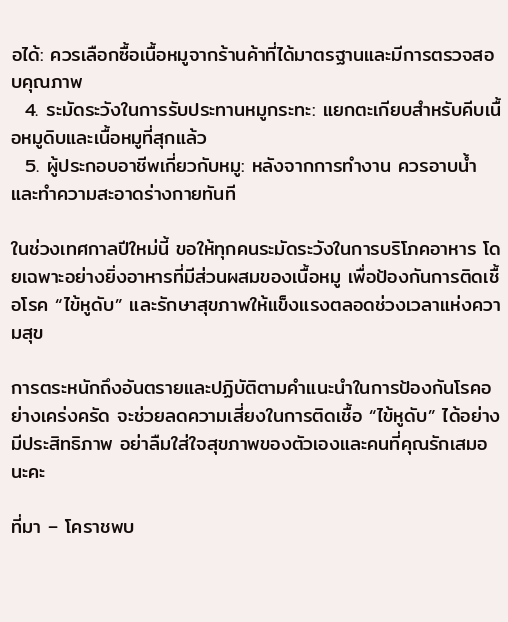อได้: ควรเลือกซื้อเนื้อหมูจากร้านค้าที่ได้มาตรฐานและมีการตรวจสอบคุณภาพ
  4. ระมัดระวังในการรับประทานหมูกระทะ: แยกตะเกียบสำหรับคีบเนื้อหมูดิบและเนื้อหมูที่สุกแล้ว
  5. ผู้ประกอบอาชีพเกี่ยวกับหมู: หลังจากการทำงาน ควรอาบน้ำและทำความสะอาดร่างกายทันที

ในช่วงเทศกาลปีใหม่นี้ ขอให้ทุกคนระมัดระวังในการบริโภคอาหาร โดยเฉพาะอย่างยิ่งอาหารที่มีส่วนผสมของเนื้อหมู เพื่อป้องกันการติดเชื้อโรค “ไข้หูดับ” และรักษาสุขภาพให้แข็งแรงตลอดช่วงเวลาแห่งความสุข

การตระหนักถึงอันตรายและปฏิบัติตามคำแนะนำในการป้องกันโรคอย่างเคร่งครัด จะช่วยลดความเสี่ยงในการติดเชื้อ “ไข้หูดับ” ได้อย่างมีประสิทธิภาพ อย่าลืมใส่ใจสุขภาพของตัวเองและคนที่คุณรักเสมอนะคะ

ที่มา – โคราชพบ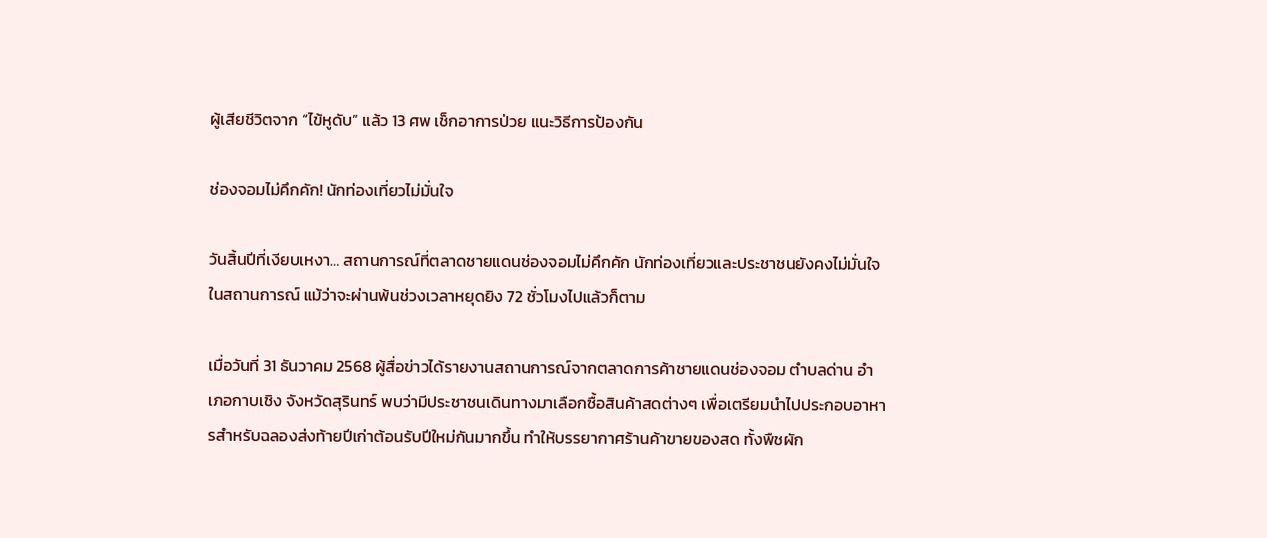ผู้เสียชีวิตจาก “ไข้หูดับ” แล้ว 13 ศพ เช็กอาการป่วย แนะวิธีการป้องกัน

ช่องจอมไม่คึกคัก! นักท่องเที่ยวไม่มั่นใจ

วันสิ้นปีที่เงียบเหงา… สถานการณ์ที่ตลาดชายแดนช่องจอมไม่คึกคัก นักท่องเที่ยวและประชาชนยังคงไม่มั่นใจในสถานการณ์ แม้ว่าจะผ่านพ้นช่วงเวลาหยุดยิง 72 ชั่วโมงไปแล้วก็ตาม

เมื่อวันที่ 31 ธันวาคม 2568 ผู้สื่อข่าวได้รายงานสถานการณ์จากตลาดการค้าชายแดนช่องจอม ตำบลด่าน อำเภอกาบเชิง จังหวัดสุรินทร์ พบว่ามีประชาชนเดินทางมาเลือกซื้อสินค้าสดต่างๆ เพื่อเตรียมนำไปประกอบอาหารสำหรับฉลองส่งท้ายปีเก่าต้อนรับปีใหม่กันมากขึ้น ทำให้บรรยากาศร้านค้าขายของสด ทั้งพืชผัก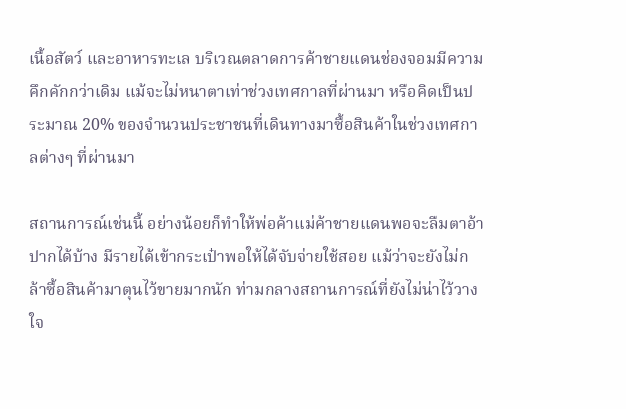เนื้อสัตว์ และอาหารทะเล บริเวณตลาดการค้าชายแดนช่องจอมมีความคึกคักกว่าเดิม แม้จะไม่หนาตาเท่าช่วงเทศกาลที่ผ่านมา หรือคิดเป็นประมาณ 20% ของจำนวนประชาชนที่เดินทางมาซื้อสินค้าในช่วงเทศกาลต่างๆ ที่ผ่านมา

สถานการณ์เช่นนี้ อย่างน้อยก็ทำให้พ่อค้าแม่ค้าชายแดนพอจะลืมตาอ้าปากได้บ้าง มีรายได้เข้ากระเป๋าพอให้ได้จับจ่ายใช้สอย แม้ว่าจะยังไม่กล้าซื้อสินค้ามาตุนไว้ขายมากนัก ท่ามกลางสถานการณ์ที่ยังไม่น่าไว้วางใจ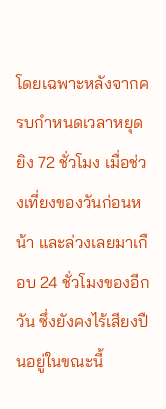โดยเฉพาะหลังจากครบกำหนดเวลาหยุดยิง 72 ชั่วโมง เมื่อช่วงเที่ยงของวันก่อนหน้า และล่วงเลยมาเกือบ 24 ชั่วโมงของอีกวัน ซึ่งยังคงไร้เสียงปืนอยู่ในขณะนี้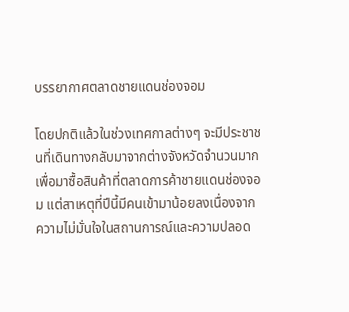บรรยากาศตลาดชายแดนช่องจอม

โดยปกติแล้วในช่วงเทศกาลต่างๆ จะมีประชาชนที่เดินทางกลับมาจากต่างจังหวัดจำนวนมากเพื่อมาซื้อสินค้าที่ตลาดการค้าชายแดนช่องจอม แต่สาเหตุที่ปีนี้มีคนเข้ามาน้อยลงเนื่องจากความไม่มั่นใจในสถานการณ์และความปลอด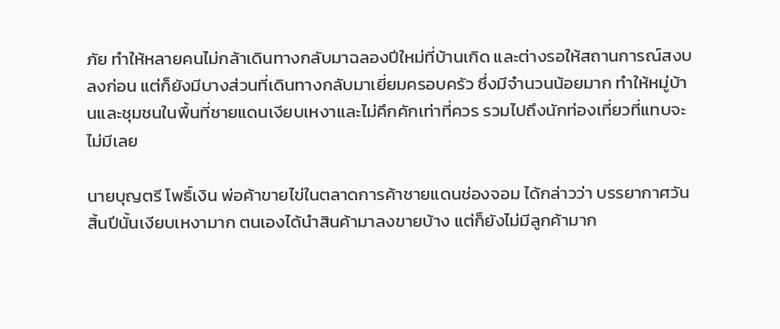ภัย ทำให้หลายคนไม่กล้าเดินทางกลับมาฉลองปีใหม่ที่บ้านเกิด และต่างรอให้สถานการณ์สงบลงก่อน แต่ก็ยังมีบางส่วนที่เดินทางกลับมาเยี่ยมครอบครัว ซึ่งมีจำนวนน้อยมาก ทำให้หมู่บ้านและชุมชนในพื้นที่ชายแดนเงียบเหงาและไม่คึกคักเท่าที่ควร รวมไปถึงนักท่องเที่ยวที่แทบจะไม่มีเลย

นายบุญตรี โพธิ์เงิน พ่อค้าขายไข่ในตลาดการค้าชายแดนช่องจอม ได้กล่าวว่า บรรยากาศวันสิ้นปีนั้นเงียบเหงามาก ตนเองได้นำสินค้ามาลงขายบ้าง แต่ก็ยังไม่มีลูกค้ามาก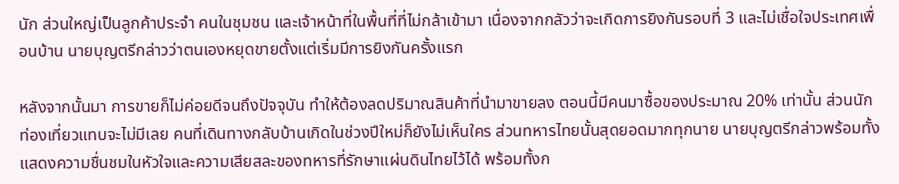นัก ส่วนใหญ่เป็นลูกค้าประจำ คนในชุมชน และเจ้าหน้าที่ในพื้นที่ที่ไม่กล้าเข้ามา เนื่องจากกลัวว่าจะเกิดการยิงกันรอบที่ 3 และไม่เชื่อใจประเทศเพื่อนบ้าน นายบุญตรีกล่าวว่าตนเองหยุดขายตั้งแต่เริ่มมีการยิงกันครั้งแรก

หลังจากนั้นมา การขายก็ไม่ค่อยดีจนถึงปัจจุบัน ทำให้ต้องลดปริมาณสินค้าที่นำมาขายลง ตอนนี้มีคนมาซื้อของประมาณ 20% เท่านั้น ส่วนนักท่องเที่ยวแทบจะไม่มีเลย คนที่เดินทางกลับบ้านเกิดในช่วงปีใหม่ก็ยังไม่เห็นใคร ส่วนทหารไทยนั้นสุดยอดมากทุกนาย นายบุญตรีกล่าวพร้อมทั้งแสดงความชื่นชมในหัวใจและความเสียสละของทหารที่รักษาแผ่นดินไทยไว้ได้ พร้อมทั้งก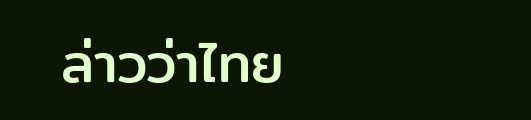ล่าวว่าไทย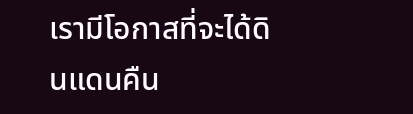เรามีโอกาสที่จะได้ดินแดนคืน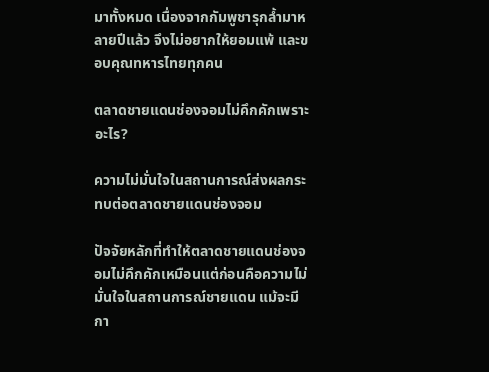มาทั้งหมด เนื่องจากกัมพูชารุกล้ำมาหลายปีแล้ว จึงไม่อยากให้ยอมแพ้ และขอบคุณทหารไทยทุกคน

ตลาดชายแดนช่องจอมไม่คึกคักเพราะอะไร?

ความไม่มั่นใจในสถานการณ์ส่งผลกระทบต่อตลาดชายแดนช่องจอม

ปัจจัยหลักที่ทำให้ตลาดชายแดนช่องจอมไม่คึกคักเหมือนแต่ก่อนคือความไม่มั่นใจในสถานการณ์ชายแดน แม้จะมีกา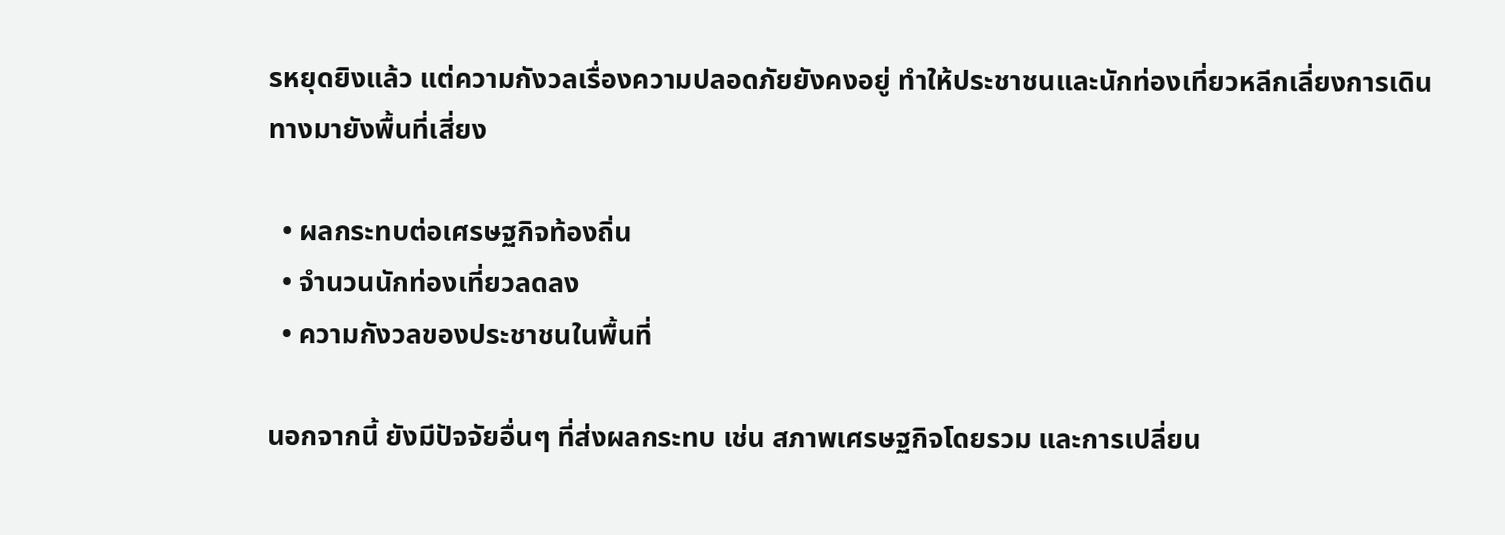รหยุดยิงแล้ว แต่ความกังวลเรื่องความปลอดภัยยังคงอยู่ ทำให้ประชาชนและนักท่องเที่ยวหลีกเลี่ยงการเดินทางมายังพื้นที่เสี่ยง

  • ผลกระทบต่อเศรษฐกิจท้องถิ่น
  • จำนวนนักท่องเที่ยวลดลง
  • ความกังวลของประชาชนในพื้นที่

นอกจากนี้ ยังมีปัจจัยอื่นๆ ที่ส่งผลกระทบ เช่น สภาพเศรษฐกิจโดยรวม และการเปลี่ยน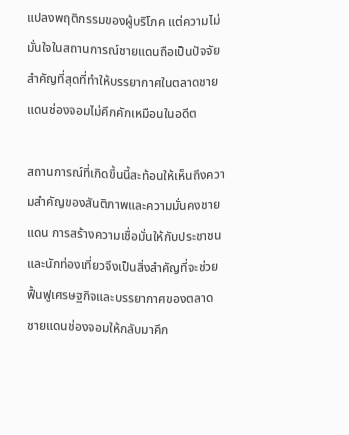แปลงพฤติกรรมของผู้บริโภค แต่ความไม่มั่นใจในสถานการณ์ชายแดนถือเป็นปัจจัยสำคัญที่สุดที่ทำให้บรรยากาศในตลาดชายแดนช่องจอมไม่คึกคักเหมือนในอดีต

สถานการณ์ที่เกิดขึ้นนี้สะท้อนให้เห็นถึงความสำคัญของสันติภาพและความมั่นคงชายแดน การสร้างความเชื่อมั่นให้กับประชาชนและนักท่องเที่ยวจึงเป็นสิ่งสำคัญที่จะช่วยฟื้นฟูเศรษฐกิจและบรรยากาศของตลาดชายแดนช่องจอมให้กลับมาคึก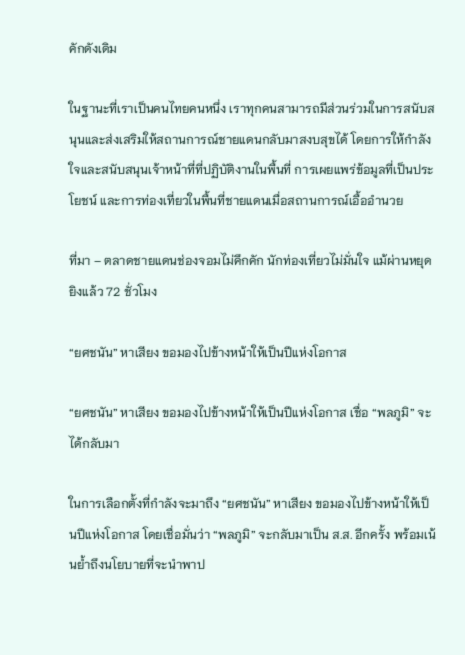คักดังเดิม

ในฐานะที่เราเป็นคนไทยคนหนึ่ง เราทุกคนสามารถมีส่วนร่วมในการสนับสนุนและส่งเสริมให้สถานการณ์ชายแดนกลับมาสงบสุขได้ โดยการให้กำลังใจและสนับสนุนเจ้าหน้าที่ที่ปฏิบัติงานในพื้นที่ การเผยแพร่ข้อมูลที่เป็นประโยชน์ และการท่องเที่ยวในพื้นที่ชายแดนเมื่อสถานการณ์เอื้ออำนวย

ที่มา – ตลาดชายแดนช่องจอมไม่คึกคัก นักท่องเที่ยวไม่มั่นใจ แม้ผ่านหยุดยิงแล้ว 72 ชั่วโมง

“ยศชนัน” หาเสียง ขอมองไปข้างหน้าให้เป็นปีแห่งโอกาส

“ยศชนัน” หาเสียง ขอมองไปข้างหน้าให้เป็นปีแห่งโอกาส เชื่อ “พลภูมิ” จะได้กลับมา

ในการเลือกตั้งที่กำลังจะมาถึง “ยศชนัน” หาเสียง ขอมองไปข้างหน้าให้เป็นปีแห่งโอกาส โดยเชื่อมั่นว่า “พลภูมิ” จะกลับมาเป็น ส.ส. อีกครั้ง พร้อมเน้นย้ำถึงนโยบายที่จะนำพาป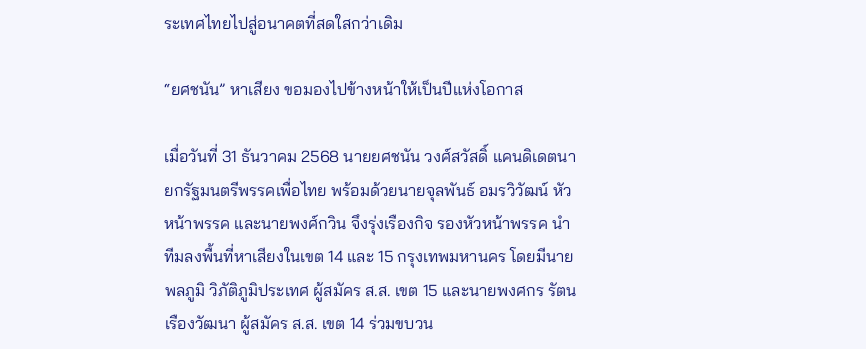ระเทศไทยไปสู่อนาคตที่สดใสกว่าเดิม

“ยศชนัน” หาเสียง ขอมองไปข้างหน้าให้เป็นปีแห่งโอกาส

เมื่อวันที่ 31 ธันวาคม 2568 นายยศชนัน วงศ์สวัสดิ์ แคนดิเดตนายกรัฐมนตรีพรรคเพื่อไทย พร้อมด้วยนายจุลพันธ์ อมรวิวัฒน์ หัวหน้าพรรค และนายพงศ์กวิน จึงรุ่งเรืองกิจ รองหัวหน้าพรรค นำทีมลงพื้นที่หาเสียงในเขต 14 และ 15 กรุงเทพมหานคร โดยมีนายพลภูมิ วิภัติภูมิประเทศ ผู้สมัคร ส.ส. เขต 15 และนายพงศกร รัตนเรืองวัฒนา ผู้สมัคร ส.ส. เขต 14 ร่วมขบวน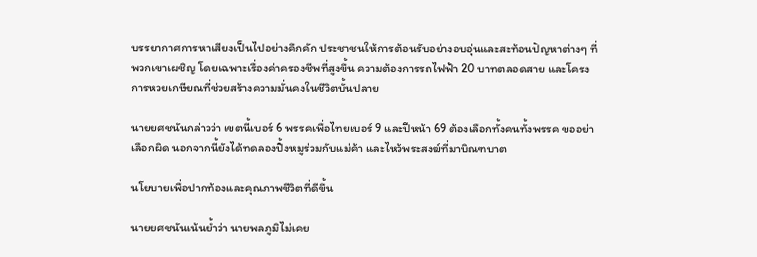บรรยากาศการหาเสียงเป็นไปอย่างคึกคัก ประชาชนให้การต้อนรับอย่างอบอุ่นและสะท้อนปัญหาต่างๆ ที่พวกเขาเผชิญ โดยเฉพาะเรื่องค่าครองชีพที่สูงขึ้น ความต้องการรถไฟฟ้า 20 บาทตลอดสาย และโครงการหวยเกษียณที่ช่วยสร้างความมั่นคงในชีวิตบั้นปลาย

นายยศชนันกล่าวว่า เขตนี้เบอร์ 6 พรรคเพื่อไทยเบอร์ 9 และปีหน้า 69 ต้องเลือกทั้งคนทั้งพรรค ขออย่าเลือกผิด นอกจากนี้ยังได้ทดลองปิ้งหมูร่วมกับแม่ค้า และไหว้พระสงฆ์ที่มาบิณฑบาต

นโยบายเพื่อปากท้องและคุณภาพชีวิตที่ดีขึ้น

นายยศชนันเน้นย้ำว่า นายพลภูมิไม่เคย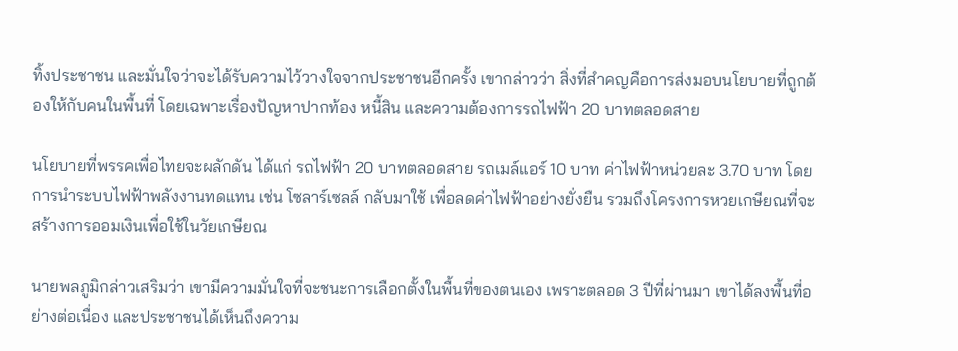ทิ้งประชาชน และมั่นใจว่าจะได้รับความไว้วางใจจากประชาชนอีกครั้ง เขากล่าวว่า สิ่งที่สำคญคือการส่งมอบนโยบายที่ถูกต้องให้กับคนในพื้นที่ โดยเฉพาะเรื่องปัญหาปากท้อง หนี้สิน และความต้องการรถไฟฟ้า 20 บาทตลอดสาย

นโยบายที่พรรคเพื่อไทยจะผลักดัน ได้แก่ รถไฟฟ้า 20 บาทตลอดสาย รถเมล์แอร์ 10 บาท ค่าไฟฟ้าหน่วยละ 3.70 บาท โดยการนำระบบไฟฟ้าพลังงานทดแทน เช่น โซลาร์เซลล์ กลับมาใช้ เพื่อลดค่าไฟฟ้าอย่างยั่งยืน รวมถึงโครงการหวยเกษียณที่จะสร้างการออมเงินเพื่อใช้ในวัยเกษียณ

นายพลภูมิกล่าวเสริมว่า เขามีความมั่นใจที่จะชนะการเลือกตั้งในพื้นที่ของตนเอง เพราะตลอด 3 ปีที่ผ่านมา เขาได้ลงพื้นที่อย่างต่อเนื่อง และประชาชนได้เห็นถึงความ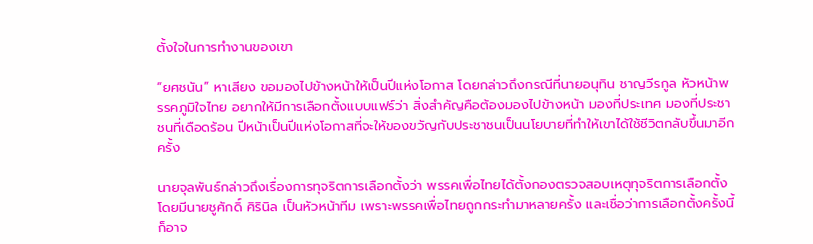ตั้งใจในการทำงานของเขา

“ยศชนัน” หาเสียง ขอมองไปข้างหน้าให้เป็นปีแห่งโอกาส โดยกล่าวถึงกรณีที่นายอนุทิน ชาญวีรกูล หัวหน้าพรรคภูมิใจไทย อยากให้มีการเลือกตั้งแบบแฟร์ว่า สิ่งสำคัญคือต้องมองไปข้างหน้า มองที่ประเทศ มองที่ประชาชนที่เดือดร้อน ปีหน้าเป็นปีแห่งโอกาสที่จะให้ของขวัญกับประชาชนเป็นนโยบายที่ทำให้เขาได้ใช้ชีวิตกลับขึ้นมาอีกครั้ง

นายจุลพันธ์กล่าวถึงเรื่องการทุจริตการเลือกตั้งว่า พรรคเพื่อไทยได้ตั้งกองตรวจสอบเหตุทุจริตการเลือกตั้ง โดยมีนายชูศักดิ์ ศิรินิล เป็นหัวหน้าทีม เพราะพรรคเพื่อไทยถูกกระทำมาหลายครั้ง และเชื่อว่าการเลือกตั้งครั้งนี้ก็อาจ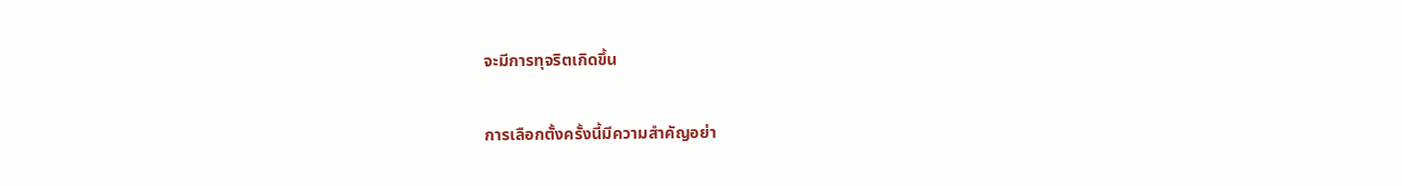จะมีการทุจริตเกิดขึ้น

การเลือกตั้งครั้งนี้มีความสำคัญอย่า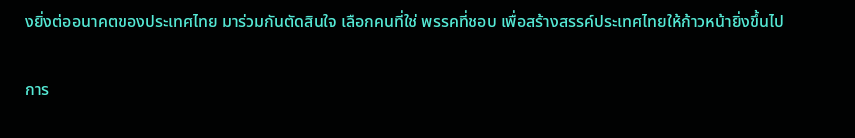งยิ่งต่ออนาคตของประเทศไทย มาร่วมกันตัดสินใจ เลือกคนที่ใช่ พรรคที่ชอบ เพื่อสร้างสรรค์ประเทศไทยให้ก้าวหน้ายิ่งขึ้นไป

การ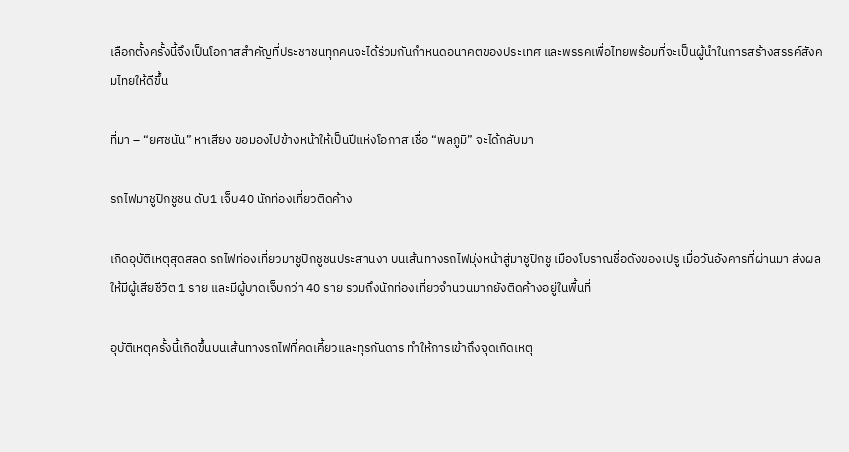เลือกตั้งครั้งนี้จึงเป็นโอกาสสำคัญที่ประชาชนทุกคนจะได้ร่วมกันกำหนดอนาคตของประเทศ และพรรคเพื่อไทยพร้อมที่จะเป็นผู้นำในการสร้างสรรค์สังคมไทยให้ดีขึ้น

ที่มา – “ยศชนัน” หาเสียง ขอมองไปข้างหน้าให้เป็นปีแห่งโอกาส เชื่อ “พลภูมิ” จะได้กลับมา

รถไฟมาชูปิกชูชน ดับ1 เจ็บ40 นักท่องเที่ยวติดค้าง

เกิดอุบัติเหตุสุดสลด รถไฟท่องเที่ยวมาชูปิกชูชนประสานงา บนเส้นทางรถไฟมุ่งหน้าสู่มาชูปิกชู เมืองโบราณชื่อดังของเปรู เมื่อวันอังคารที่ผ่านมา ส่งผลให้มีผู้เสียชีวิต 1 ราย และมีผู้บาดเจ็บกว่า 40 ราย รวมถึงนักท่องเที่ยวจำนวนมากยังติดค้างอยู่ในพื้นที่

อุบัติเหตุครั้งนี้เกิดขึ้นบนเส้นทางรถไฟที่คดเคี้ยวและทุรกันดาร ทำให้การเข้าถึงจุดเกิดเหตุ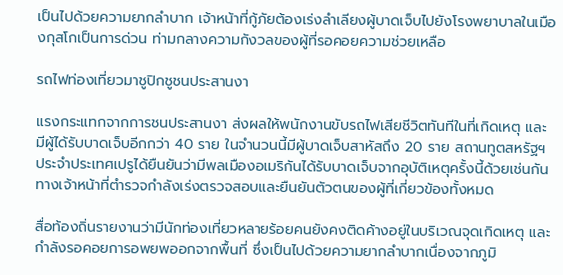เป็นไปด้วยความยากลำบาก เจ้าหน้าที่กู้ภัยต้องเร่งลำเลียงผู้บาดเจ็บไปยังโรงพยาบาลในเมืองกุสโกเป็นการด่วน ท่ามกลางความกังวลของผู้ที่รอคอยความช่วยเหลือ

รถไฟท่องเที่ยวมาชูปิกชูชนประสานงา

แรงกระแทกจากการชนประสานงา ส่งผลให้พนักงานขับรถไฟเสียชีวิตทันทีในที่เกิดเหตุ และมีผู้ได้รับบาดเจ็บอีกกว่า 40 ราย ในจำนวนนี้มีผู้บาดเจ็บสาหัสถึง 20 ราย สถานทูตสหรัฐฯ ประจำประเทศเปรูได้ยืนยันว่ามีพลเมืองอเมริกันได้รับบาดเจ็บจากอุบัติเหตุครั้งนี้ด้วยเช่นกัน ทางเจ้าหน้าที่ตำรวจกำลังเร่งตรวจสอบและยืนยันตัวตนของผู้ที่เกี่ยวข้องทั้งหมด

สื่อท้องถิ่นรายงานว่ามีนักท่องเที่ยวหลายร้อยคนยังคงติดค้างอยู่ในบริเวณจุดเกิดเหตุ และกำลังรอคอยการอพยพออกจากพื้นที่ ซึ่งเป็นไปด้วยความยากลำบากเนื่องจากภูมิ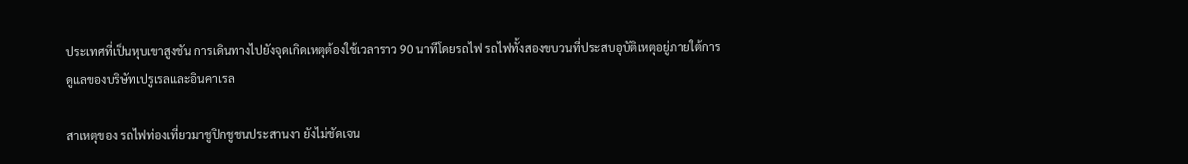ประเทศที่เป็นหุบเขาสูงชัน การเดินทางไปยังจุดเกิดเหตุต้องใช้เวลาราว 90 นาทีโดยรถไฟ รถไฟทั้งสองขบวนที่ประสบอุบัติเหตุอยู่ภายใต้การดูแลของบริษัทเปรูเรลและอินคาเรล

สาเหตุของ รถไฟท่องเที่ยวมาชูปิกชูชนประสานงา ยังไม่ชัดเจน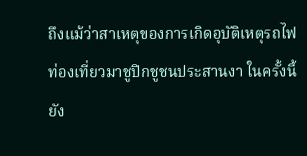ถึงแม้ว่าสาเหตุของการเกิดอุบัติเหตุรถไฟท่องเที่ยวมาชูปิกชูชนประสานงา ในครั้งนี้ยัง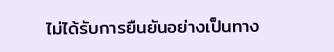ไม่ได้รับการยืนยันอย่างเป็นทาง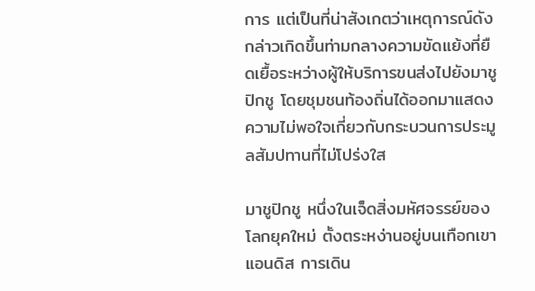การ แต่เป็นที่น่าสังเกตว่าเหตุการณ์ดังกล่าวเกิดขึ้นท่ามกลางความขัดแย้งที่ยืดเยื้อระหว่างผู้ให้บริการขนส่งไปยังมาชูปิกชู โดยชุมชนท้องถิ่นได้ออกมาแสดงความไม่พอใจเกี่ยวกับกระบวนการประมูลสัมปทานที่ไม่โปร่งใส

มาชูปิกชู หนึ่งในเจ็ดสิ่งมหัศจรรย์ของโลกยุคใหม่ ตั้งตระหง่านอยู่บนเทือกเขาแอนดิส การเดิน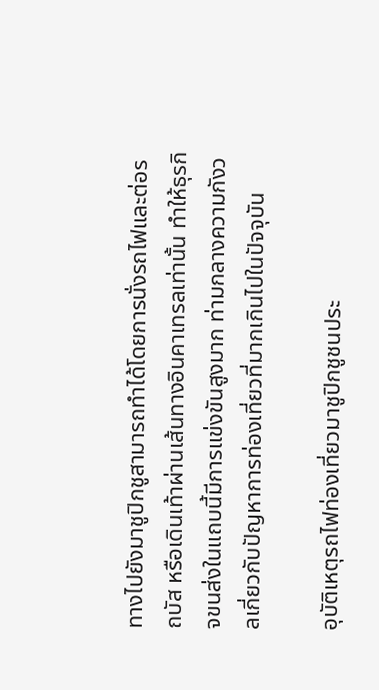ทางไปยังมาชูปิกชูสามารถทำได้โดยการนั่งรถไฟและต่อรถบัส หรือเดินเท้าผ่านเส้นทางอินคาเทรลเท่านั้น ทำให้ธุรกิจขนส่งในแถบนี้มีการแข่งขันสูงมาก ท่ามกลางความกังวลเกี่ยวกับปัญหาการท่องเที่ยวที่มากเกินไปในปัจจุบัน

อุบัติเหตุรถไฟท่องเที่ยวมาชูปิกชูชนประ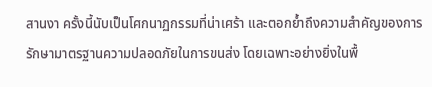สานงา ครั้งนี้นับเป็นโศกนาฏกรรมที่น่าเศร้า และตอกย้ำถึงความสำคัญของการรักษามาตรฐานความปลอดภัยในการขนส่ง โดยเฉพาะอย่างยิ่งในพื้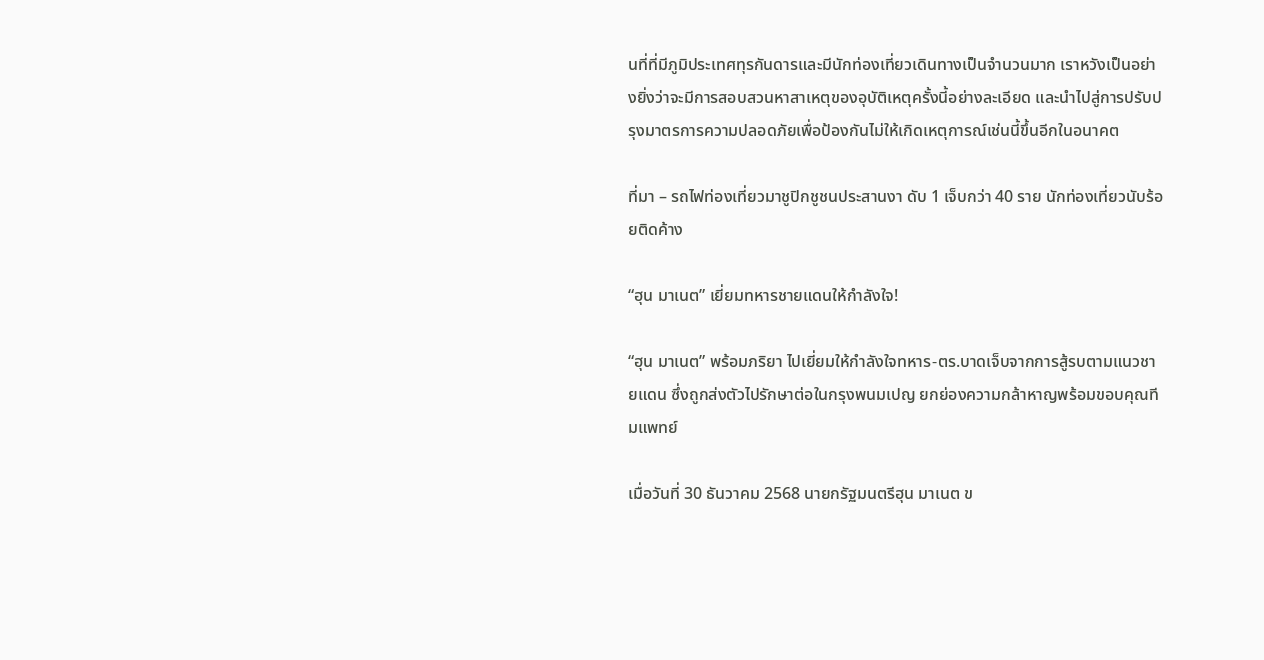นที่ที่มีภูมิประเทศทุรกันดารและมีนักท่องเที่ยวเดินทางเป็นจำนวนมาก เราหวังเป็นอย่างยิ่งว่าจะมีการสอบสวนหาสาเหตุของอุบัติเหตุครั้งนี้อย่างละเอียด และนำไปสู่การปรับปรุงมาตรการความปลอดภัยเพื่อป้องกันไม่ให้เกิดเหตุการณ์เช่นนี้ขึ้นอีกในอนาคต

ที่มา – รถไฟท่องเที่ยวมาชูปิกชูชนประสานงา ดับ 1 เจ็บกว่า 40 ราย นักท่องเที่ยวนับร้อยติดค้าง

“ฮุน มาเนต” เยี่ยมทหารชายแดนให้กำลังใจ!

“ฮุน มาเนต” พร้อมภริยา ไปเยี่ยมให้กำลังใจทหาร-ตร.บาดเจ็บจากการสู้รบตามแนวชายแดน ซึ่งถูกส่งตัวไปรักษาต่อในกรุงพนมเปญ ยกย่องความกล้าหาญพร้อมขอบคุณทีมแพทย์

เมื่อวันที่ 30 ธันวาคม 2568 นายกรัฐมนตรีฮุน มาเนต ข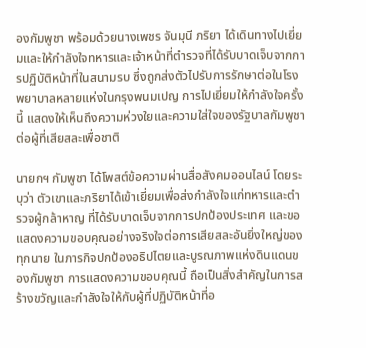องกัมพูชา พร้อมด้วยนางเพชร จันมุนี ภริยา ได้เดินทางไปเยี่ยมและให้กำลังใจทหารและเจ้าหน้าที่ตำรวจที่ได้รับบาดเจ็บจากการปฏิบัติหน้าที่ในสนามรบ ซึ่งถูกส่งตัวไปรับการรักษาต่อในโรงพยาบาลหลายแห่งในกรุงพนมเปญ การไปเยี่ยมให้กำลังใจครั้งนี้ แสดงให้เห็นถึงความห่วงใยและความใส่ใจของรัฐบาลกัมพูชาต่อผู้ที่เสียสละเพื่อชาติ

นายกฯ กัมพูชา ได้โพสต์ข้อความผ่านสื่อสังคมออนไลน์ โดยระบุว่า ตัวเขาและภริยาได้เข้าเยี่ยมเพื่อส่งกำลังใจแก่ทหารและตำรวจผู้กล้าหาญ ที่ได้รับบาดเจ็บจากการปกป้องประเทศ และขอแสดงความขอบคุณอย่างจริงใจต่อการเสียสละอันยิ่งใหญ่ของทุกนาย ในภารกิจปกป้องอธิปไตยและบูรณภาพแห่งดินแดนของกัมพูชา การแสดงความขอบคุณนี้ ถือเป็นสิ่งสำคัญในการสร้างขวัญและกำลังใจให้กับผู้ที่ปฏิบัติหน้าที่อ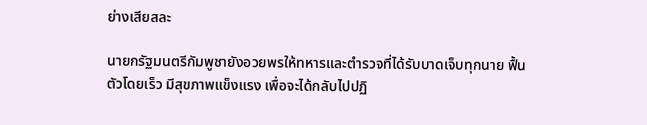ย่างเสียสละ

นายกรัฐมนตรีกัมพูชายังอวยพรให้ทหารและตำรวจที่ได้รับบาดเจ็บทุกนาย ฟื้นตัวโดยเร็ว มีสุขภาพแข็งแรง เพื่อจะได้กลับไปปฏิ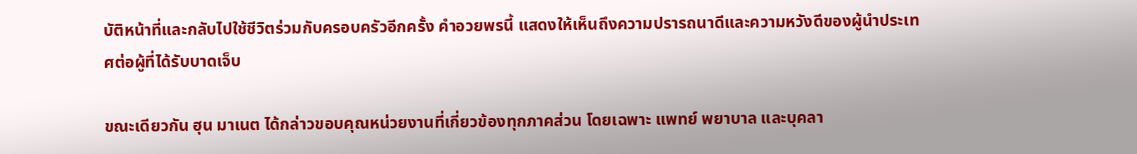บัติหน้าที่และกลับไปใช้ชีวิตร่วมกับครอบครัวอีกครั้ง คำอวยพรนี้ แสดงให้เห็นถึงความปรารถนาดีและความหวังดีของผู้นำประเทศต่อผู้ที่ได้รับบาดเจ็บ

ขณะเดียวกัน ฮุน มาเนต ได้กล่าวขอบคุณหน่วยงานที่เกี่ยวข้องทุกภาคส่วน โดยเฉพาะ แพทย์ พยาบาล และบุคลา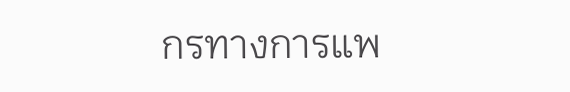กรทางการแพ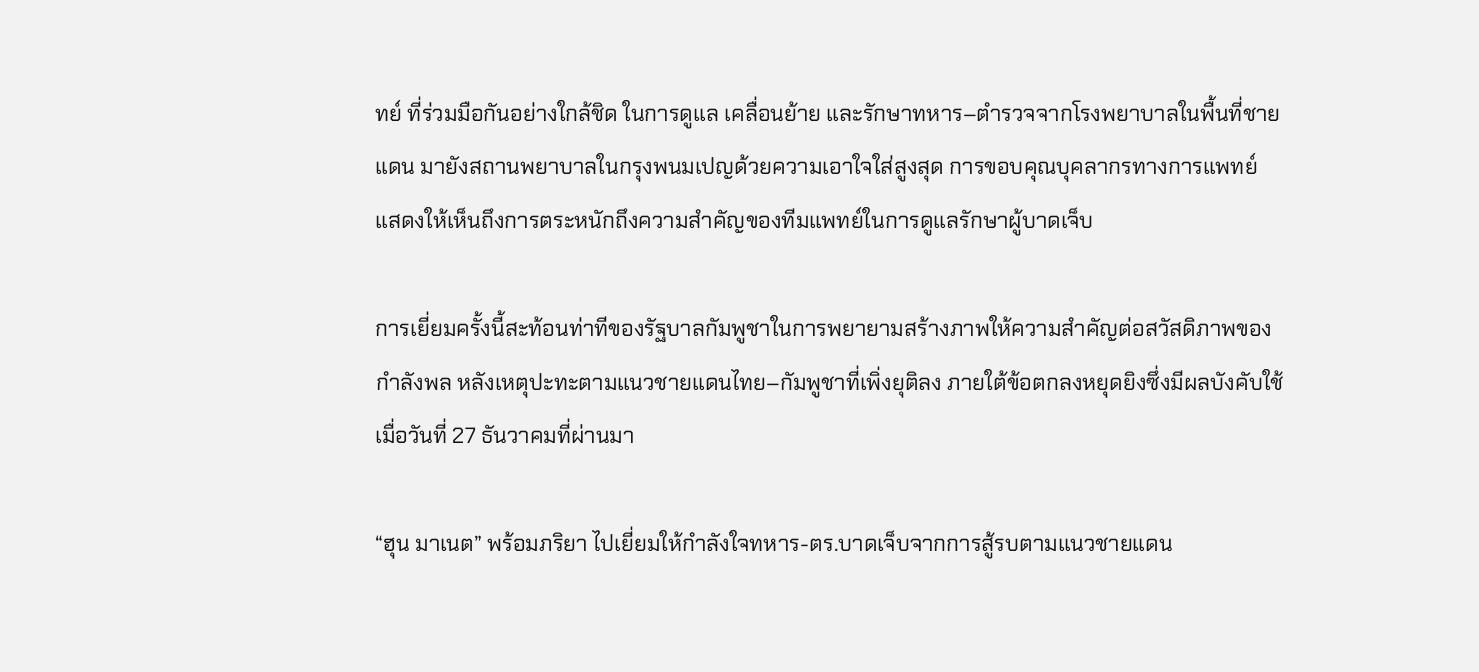ทย์ ที่ร่วมมือกันอย่างใกล้ชิด ในการดูแล เคลื่อนย้าย และรักษาทหาร–ตำรวจจากโรงพยาบาลในพื้นที่ชายแดน มายังสถานพยาบาลในกรุงพนมเปญด้วยความเอาใจใส่สูงสุด การขอบคุณบุคลากรทางการแพทย์ แสดงให้เห็นถึงการตระหนักถึงความสำคัญของทีมแพทย์ในการดูแลรักษาผู้บาดเจ็บ

การเยี่ยมครั้งนี้สะท้อนท่าทีของรัฐบาลกัมพูชาในการพยายามสร้างภาพให้ความสำคัญต่อสวัสดิภาพของกำลังพล หลังเหตุปะทะตามแนวชายแดนไทย–กัมพูชาที่เพิ่งยุติลง ภายใต้ข้อตกลงหยุดยิงซึ่งมีผลบังคับใช้เมื่อวันที่ 27 ธันวาคมที่ผ่านมา

“ฮุน มาเนต” พร้อมภริยา ไปเยี่ยมให้กำลังใจทหาร-ตร.บาดเจ็บจากการสู้รบตามแนวชายแดน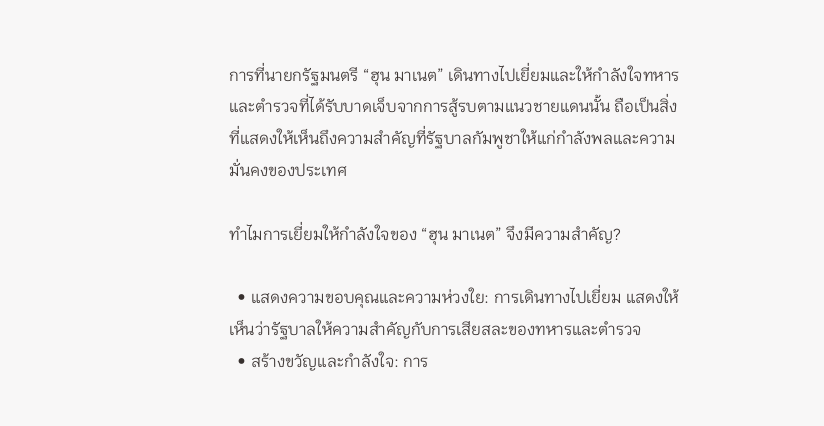การที่นายกรัฐมนตรี “ฮุน มาเนต” เดินทางไปเยี่ยมและให้กำลังใจทหารและตำรวจที่ได้รับบาดเจ็บจากการสู้รบตามแนวชายแดนนั้น ถือเป็นสิ่งที่แสดงให้เห็นถึงความสำคัญที่รัฐบาลกัมพูชาให้แก่กำลังพลและความมั่นคงของประเทศ

ทำไมการเยี่ยมให้กำลังใจของ “ฮุน มาเนต” จึงมีความสำคัญ?

  • แสดงความขอบคุณและความห่วงใย: การเดินทางไปเยี่ยม แสดงให้เห็นว่ารัฐบาลให้ความสำคัญกับการเสียสละของทหารและตำรวจ
  • สร้างขวัญและกำลังใจ: การ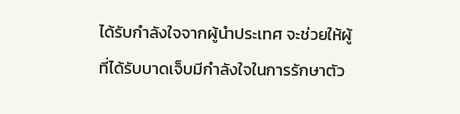ได้รับกำลังใจจากผู้นำประเทศ จะช่วยให้ผู้ที่ได้รับบาดเจ็บมีกำลังใจในการรักษาตัว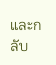และกลับ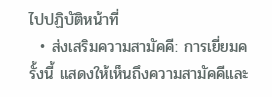ไปปฏิบัติหน้าที่
  • ส่งเสริมความสามัคคี: การเยี่ยมครั้งนี้ แสดงให้เห็นถึงความสามัคคีและ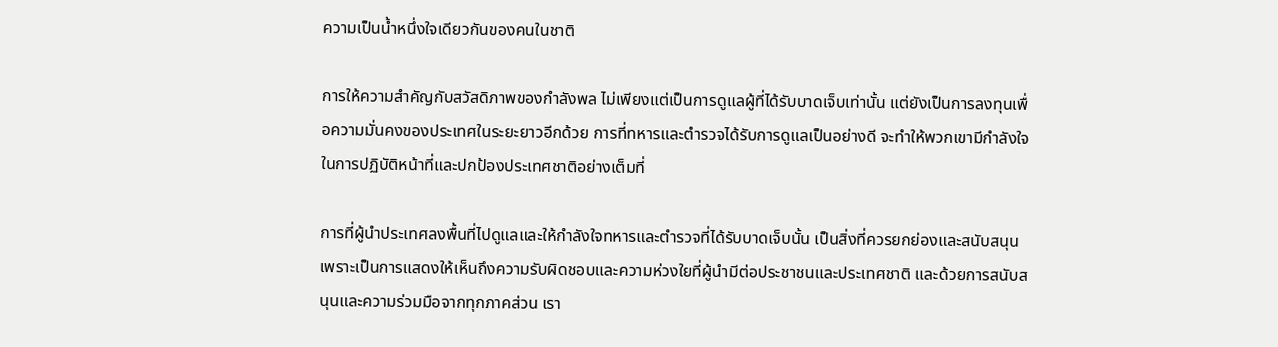ความเป็นน้ำหนึ่งใจเดียวกันของคนในชาติ

การให้ความสำคัญกับสวัสดิภาพของกำลังพล ไม่เพียงแต่เป็นการดูแลผู้ที่ได้รับบาดเจ็บเท่านั้น แต่ยังเป็นการลงทุนเพื่อความมั่นคงของประเทศในระยะยาวอีกด้วย การที่ทหารและตำรวจได้รับการดูแลเป็นอย่างดี จะทำให้พวกเขามีกำลังใจในการปฏิบัติหน้าที่และปกป้องประเทศชาติอย่างเต็มที่

การที่ผู้นำประเทศลงพื้นที่ไปดูแลและให้กำลังใจทหารและตำรวจที่ได้รับบาดเจ็บนั้น เป็นสิ่งที่ควรยกย่องและสนับสนุน เพราะเป็นการแสดงให้เห็นถึงความรับผิดชอบและความห่วงใยที่ผู้นำมีต่อประชาชนและประเทศชาติ และด้วยการสนับสนุนและความร่วมมือจากทุกภาคส่วน เรา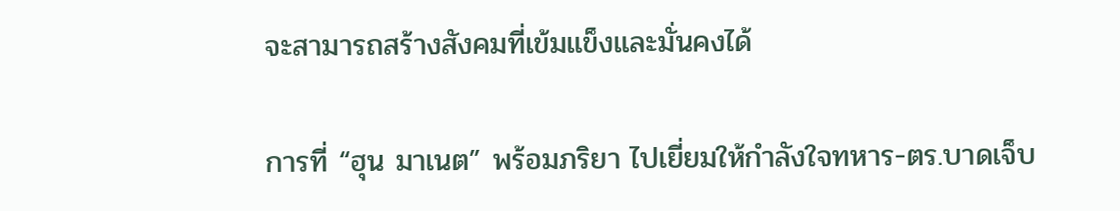จะสามารถสร้างสังคมที่เข้มแข็งและมั่นคงได้

การที่ “ฮุน มาเนต” พร้อมภริยา ไปเยี่ยมให้กำลังใจทหาร-ตร.บาดเจ็บ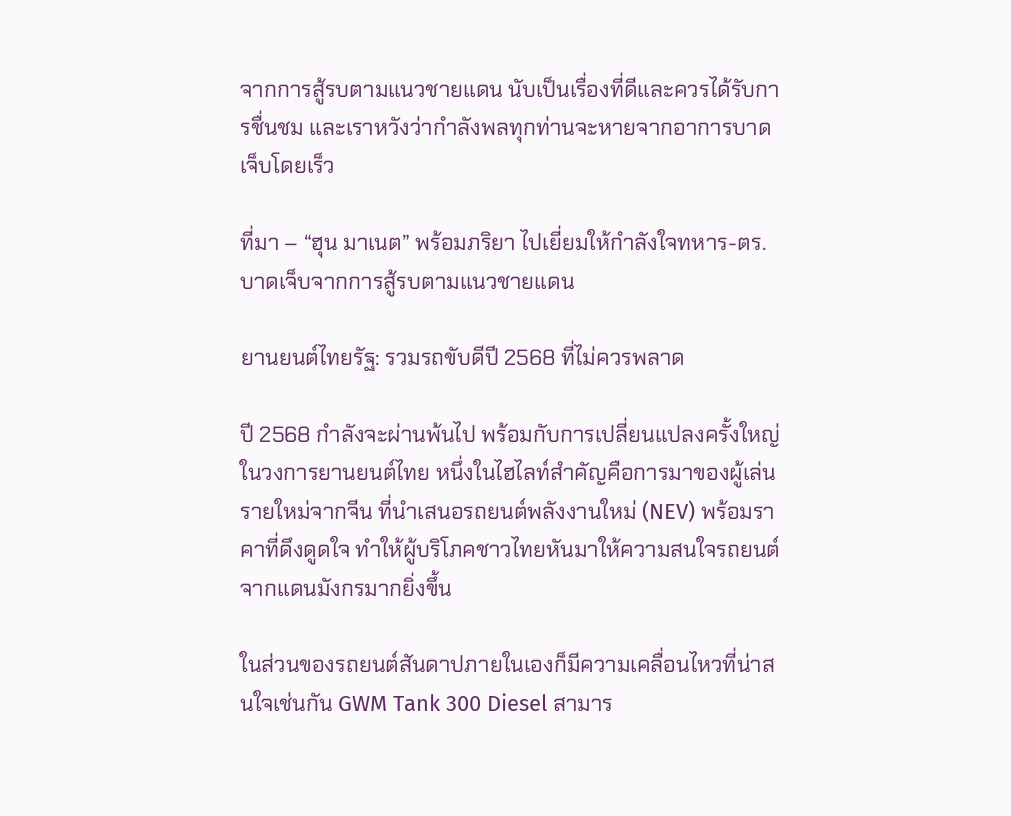จากการสู้รบตามแนวชายแดน นับเป็นเรื่องที่ดีและควรได้รับการชื่นชม และเราหวังว่ากำลังพลทุกท่านจะหายจากอาการบาดเจ็บโดยเร็ว

ที่มา – “ฮุน มาเนต” พร้อมภริยา ไปเยี่ยมให้กำลังใจทหาร-ตร.บาดเจ็บจากการสู้รบตามแนวชายแดน

ยานยนต์ไทยรัฐ: รวมรถขับดีปี 2568 ที่ไม่ควรพลาด

ปี 2568 กำลังจะผ่านพ้นไป พร้อมกับการเปลี่ยนแปลงครั้งใหญ่ในวงการยานยนต์ไทย หนึ่งในไฮไลท์สำคัญคือการมาของผู้เล่นรายใหม่จากจีน ที่นำเสนอรถยนต์พลังงานใหม่ (NEV) พร้อมราคาที่ดึงดูดใจ ทำให้ผู้บริโภคชาวไทยหันมาให้ความสนใจรถยนต์จากแดนมังกรมากยิ่งขึ้น

ในส่วนของรถยนต์สันดาปภายในเองก็มีความเคลื่อนไหวที่น่าสนใจเช่นกัน GWM Tank 300 Diesel สามาร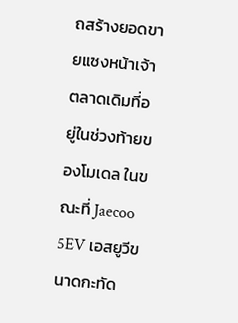ถสร้างยอดขายแซงหน้าเจ้าตลาดเดิมที่อยู่ในช่วงท้ายของโมเดล ในขณะที่ Jaecoo 5EV เอสยูวีขนาดกะทัด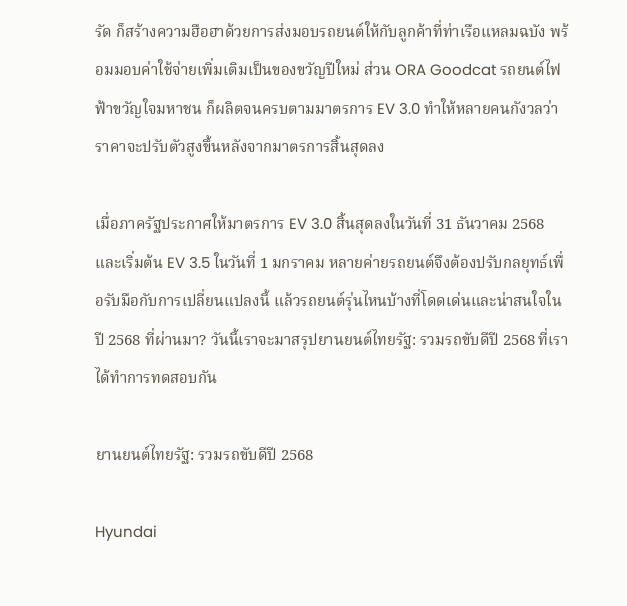รัด ก็สร้างความฮือฮาด้วยการส่งมอบรถยนต์ให้กับลูกค้าที่ท่าเรือแหลมฉบัง พร้อมมอบค่าใช้จ่ายเพิ่มเติมเป็นของขวัญปีใหม่ ส่วน ORA Goodcat รถยนต์ไฟฟ้าขวัญใจมหาชน ก็ผลิตจนครบตามมาตรการ EV 3.0 ทำให้หลายคนกังวลว่าราคาจะปรับตัวสูงขึ้นหลังจากมาตรการสิ้นสุดลง

เมื่อภาครัฐประกาศให้มาตรการ EV 3.0 สิ้นสุดลงในวันที่ 31 ธันวาคม 2568 และเริ่มต้น EV 3.5 ในวันที่ 1 มกราคม หลายค่ายรถยนต์จึงต้องปรับกลยุทธ์เพื่อรับมือกับการเปลี่ยนแปลงนี้ แล้วรถยนต์รุ่นไหนบ้างที่โดดเด่นและน่าสนใจในปี 2568 ที่ผ่านมา? วันนี้เราจะมาสรุปยานยนต์ไทยรัฐ: รวมรถขับดีปี 2568 ที่เราได้ทำการทดสอบกัน

ยานยนต์ไทยรัฐ: รวมรถขับดีปี 2568

Hyundai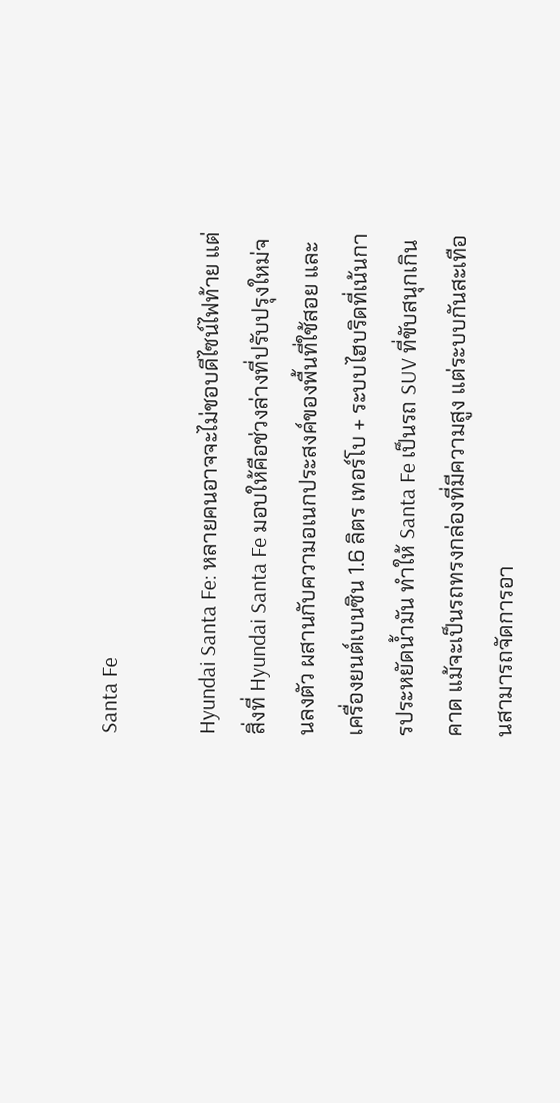Santa Fe

Hyundai Santa Fe: หลายคนอาจจะไม่ชอบดีไซน์ไฟท้าย แต่สิ่งที่ Hyundai Santa Fe มอบให้คือช่วงล่างที่ปรับปรุงใหม่จนลงตัว ผสานกับความอเนกประสงค์ของพื้นที่ใช้สอย และเครื่องยนต์เบนซิน 1.6 ลิตร เทอร์โบ + ระบบไฮบริดที่เน้นการประหยัดน้ำมัน ทำให้ Santa Fe เป็นรถ SUV ที่ขับสนุกเกินคาด แม้จะเป็นรถทรงกล่องที่มีความสูง แต่ระบบกันสะเทือนสามารถจัดการอา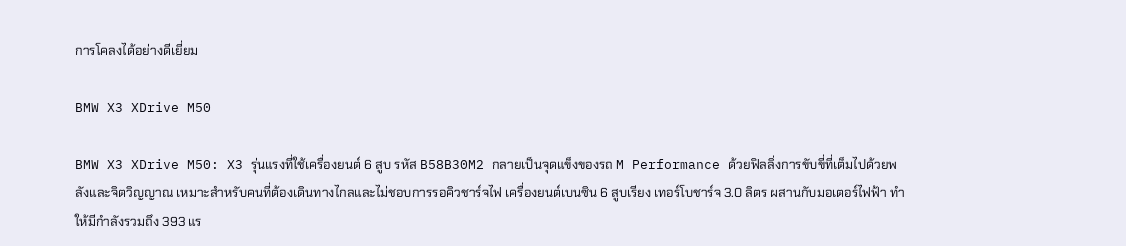การโคลงได้อย่างดีเยี่ยม

BMW X3 XDrive M50

BMW X3 XDrive M50: X3 รุ่นแรงที่ใช้เครื่องยนต์ 6 สูบ รหัส B58B30M2 กลายเป็นจุดแข็งของรถ M Performance ด้วยฟิลลิ่งการขับขี่ที่เต็มไปด้วยพลังและจิตวิญญาณ เหมาะสำหรับคนที่ต้องเดินทางไกลและไม่ชอบการรอคิวชาร์จไฟ เครื่องยนต์เบนซิน 6 สูบเรียง เทอร์โบชาร์จ 3.0 ลิตร ผสานกับมอเตอร์ไฟฟ้า ทำให้มีกำลังรวมถึง 393 แร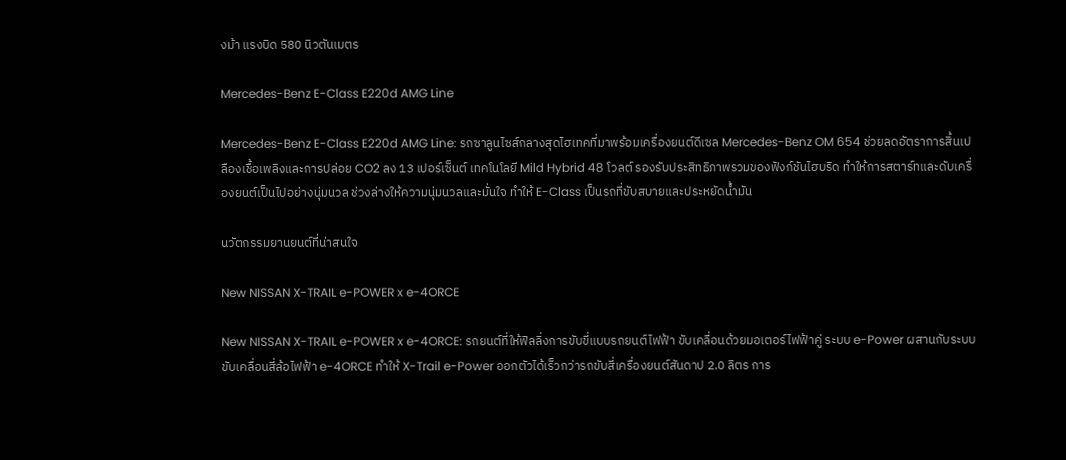งม้า แรงบิด 580 นิวตันเมตร

Mercedes-Benz E-Class E220d AMG Line

Mercedes-Benz E-Class E220d AMG Line: รถซาลูนไซส์กลางสุดไฮเทคที่มาพร้อมเครื่องยนต์ดีเซล Mercedes-Benz OM 654 ช่วยลดอัตราการสิ้นเปลืองเชื้อเพลิงและการปล่อย CO2 ลง 13 เปอร์เซ็นต์ เทคโนโลยี Mild Hybrid 48 โวลต์ รองรับประสิทธิภาพรวมของฟังก์ชันไฮบริด ทำให้การสตาร์ทและดับเครื่องยนต์เป็นไปอย่างนุ่มนวล ช่วงล่างให้ความนุ่มนวลและมั่นใจ ทำให้ E-Class เป็นรถที่ขับสบายและประหยัดน้ำมัน

นวัตกรรมยานยนต์ที่น่าสนใจ

New NISSAN X-TRAIL e-POWER x e-4ORCE

New NISSAN X-TRAIL e-POWER x e-4ORCE: รถยนต์ที่ให้ฟิลลิ่งการขับขี่แบบรถยนต์ไฟฟ้า ขับเคลื่อนด้วยมอเตอร์ไฟฟ้าคู่ ระบบ e-Power ผสานกับระบบขับเคลื่อนสี่ล้อไฟฟ้า e-4ORCE ทำให้ X-Trail e-Power ออกตัวได้เร็วกว่ารถขับสี่เครื่องยนต์สันดาป 2.0 ลิตร การ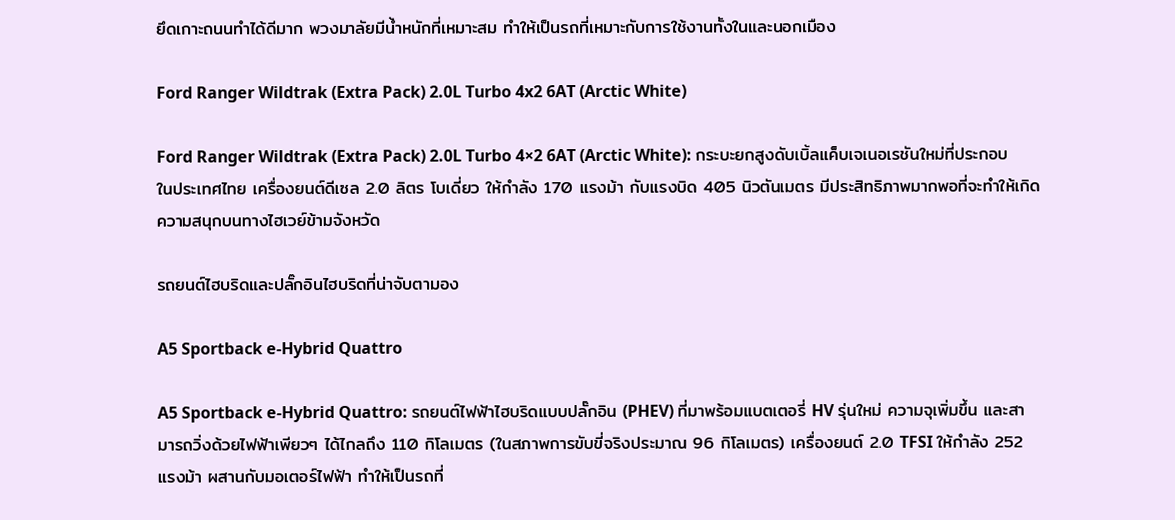ยึดเกาะถนนทำได้ดีมาก พวงมาลัยมีน้ำหนักที่เหมาะสม ทำให้เป็นรถที่เหมาะกับการใช้งานทั้งในและนอกเมือง

Ford Ranger Wildtrak (Extra Pack) 2.0L Turbo 4x2 6AT (Arctic White)

Ford Ranger Wildtrak (Extra Pack) 2.0L Turbo 4×2 6AT (Arctic White): กระบะยกสูงดับเบิ้ลแค็บเจเนอเรชันใหม่ที่ประกอบในประเทศไทย เครื่องยนต์ดีเซล 2.0 ลิตร โบเดี่ยว ให้กำลัง 170 แรงม้า กับแรงบิด 405 นิวตันเมตร มีประสิทธิภาพมากพอที่จะทำให้เกิดความสนุกบนทางไฮเวย์ข้ามจังหวัด

รถยนต์ไฮบริดและปลั๊กอินไฮบริดที่น่าจับตามอง

A5 Sportback e-Hybrid Quattro

A5 Sportback e-Hybrid Quattro: รถยนต์ไฟฟ้าไฮบริดแบบปลั๊กอิน (PHEV) ที่มาพร้อมแบตเตอรี่ HV รุ่นใหม่ ความจุเพิ่มขึ้น และสามารถวิ่งด้วยไฟฟ้าเพียวๆ ได้ไกลถึง 110 กิโลเมตร (ในสภาพการขับขี่จริงประมาณ 96 กิโลเมตร) เครื่องยนต์ 2.0 TFSI ให้กำลัง 252 แรงม้า ผสานกับมอเตอร์ไฟฟ้า ทำให้เป็นรถที่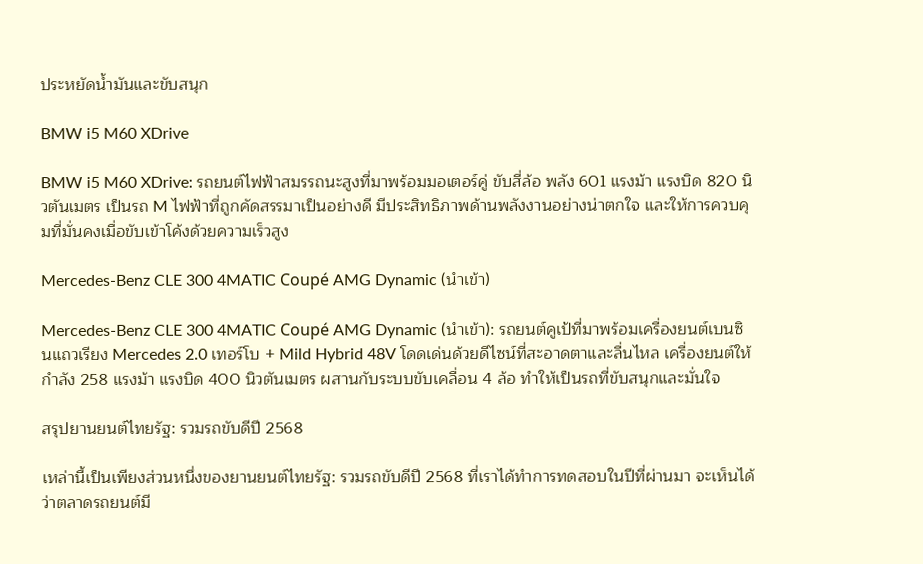ประหยัดน้ำมันและขับสนุก

BMW i5 M60 XDrive

BMW i5 M60 XDrive: รถยนต์ไฟฟ้าสมรรถนะสูงที่มาพร้อมมอเตอร์คู่ ขับสี่ล้อ พลัง 601 แรงม้า แรงบิด 820 นิวตันเมตร เป็นรถ M ไฟฟ้าที่ถูกคัดสรรมาเป็นอย่างดี มีประสิทธิภาพด้านพลังงานอย่างน่าตกใจ และให้การควบคุมที่มั่นคงเมื่อขับเข้าโค้งด้วยความเร็วสูง

Mercedes-Benz CLE 300 4MATIC Coupé AMG Dynamic (นำเข้า)

Mercedes-Benz CLE 300 4MATIC Coupé AMG Dynamic (นำเข้า): รถยนต์คูเป้ที่มาพร้อมเครื่องยนต์เบนซินแถวเรียง Mercedes 2.0 เทอร์โบ + Mild Hybrid 48V โดดเด่นด้วยดีไซน์ที่สะอาดตาและลื่นไหล เครื่องยนต์ให้กำลัง 258 แรงม้า แรงบิด 400 นิวตันเมตร ผสานกับระบบขับเคลื่อน 4 ล้อ ทำให้เป็นรถที่ขับสนุกและมั่นใจ

สรุปยานยนต์ไทยรัฐ: รวมรถขับดีปี 2568

เหล่านี้เป็นเพียงส่วนหนึ่งของยานยนต์ไทยรัฐ: รวมรถขับดีปี 2568 ที่เราได้ทำการทดสอบในปีที่ผ่านมา จะเห็นได้ว่าตลาดรถยนต์มี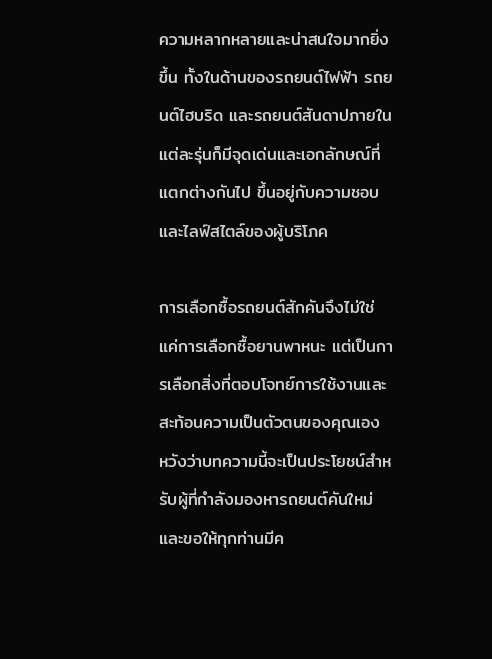ความหลากหลายและน่าสนใจมากยิ่งขึ้น ทั้งในด้านของรถยนต์ไฟฟ้า รถยนต์ไฮบริด และรถยนต์สันดาปภายใน แต่ละรุ่นก็มีจุดเด่นและเอกลักษณ์ที่แตกต่างกันไป ขึ้นอยู่กับความชอบและไลฟ์สไตล์ของผู้บริโภค

การเลือกซื้อรถยนต์สักคันจึงไม่ใช่แค่การเลือกซื้อยานพาหนะ แต่เป็นการเลือกสิ่งที่ตอบโจทย์การใช้งานและสะท้อนความเป็นตัวตนของคุณเอง หวังว่าบทความนี้จะเป็นประโยชน์สำหรับผู้ที่กำลังมองหารถยนต์คันใหม่ และขอให้ทุกท่านมีค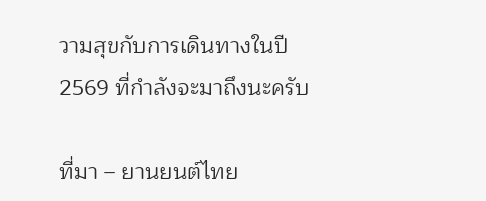วามสุขกับการเดินทางในปี 2569 ที่กำลังจะมาถึงนะครับ

ที่มา – ยานยนต์ไทย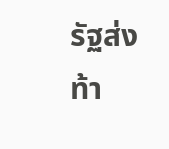รัฐส่งท้า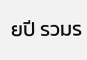ยปี รวมร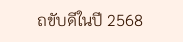ถขับดีในปี 2568